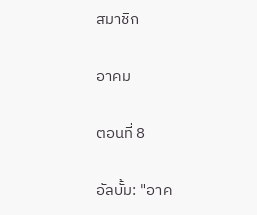สมาชิก

อาคม

ตอนที่ 8

อัลบั้ม: "อาค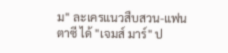ม" ละเครแนวสืบสวน-แฟนตาซี ได้ "เจมส์ มาร์" ป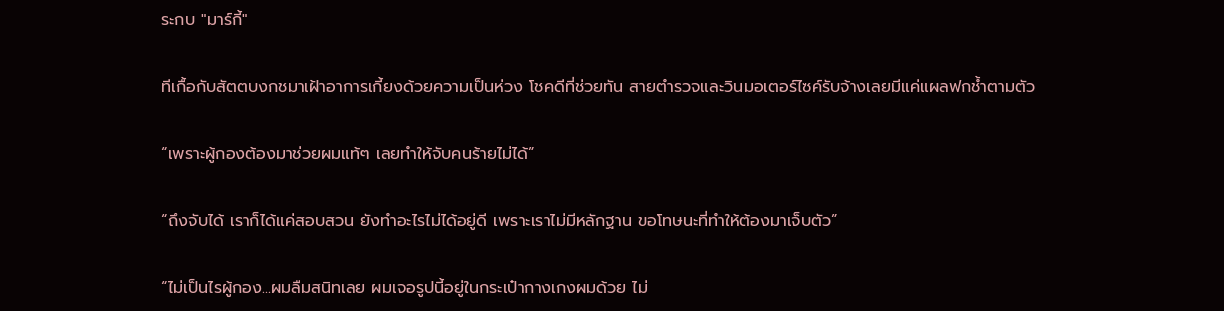ระกบ "มาร์กี้"

ทีเกื้อกับสัตตบงกชมาเฝ้าอาการเกี้ยงด้วยความเป็นห่วง โชคดีที่ช่วยทัน สายตำรวจและวินมอเตอร์ไซค์รับจ้างเลยมีแค่แผลฟกช้ำตามตัว

“เพราะผู้กองต้องมาช่วยผมแท้ๆ เลยทำให้จับคนร้ายไม่ได้”

“ถึงจับได้ เราก็ได้แค่สอบสวน ยังทำอะไรไม่ได้อยู่ดี เพราะเราไม่มีหลักฐาน ขอโทษนะที่ทำให้ต้องมาเจ็บตัว”

“ไม่เป็นไรผู้กอง...ผมลืมสนิทเลย ผมเจอรูปนี้อยู่ในกระเป๋ากางเกงผมด้วย ไม่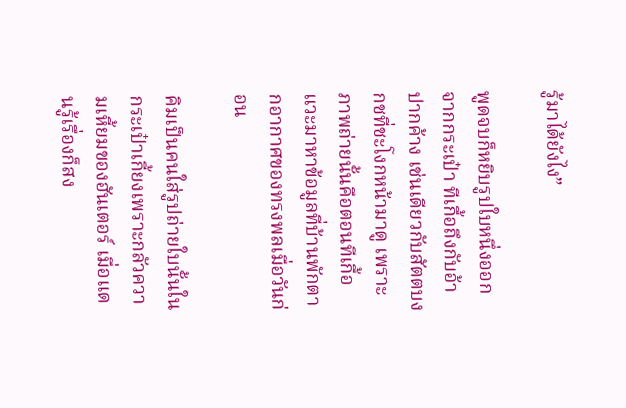รู้มาได้ยังไง”

พูดจบก็หยิบรูปใบหนึ่งออกจากกระเป๋า ทีเกื้อถึงกับอ้าปากค้าง เช่นเดียวกับสัตตบงกชที่ชะโงกหน้ามาดู เพราะภาพถ่ายนั้นคือตอนทีเกื้อแวะมาหาข้อมูลที่บ้านพักตากอากาศของทรงพลเมื่อวันก่อน

คิมเป็นคนใส่รูปถ่ายใบนั้นในกระเป๋าเกี้ยงเพราะกลัวความเหี้ยมของฮันเตอร์ เมื่อแดนรู้เรื่องก็สง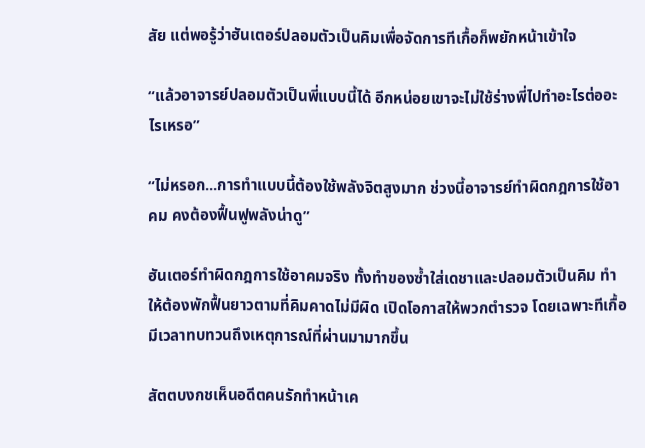สัย แต่พอรู้ว่าฮันเตอร์ปลอมตัวเป็นคิมเพื่อจัดการทีเกื้อก็พยักหน้าเข้าใจ

“แล้วอาจารย์ปลอมตัวเป็นพี่แบบนี้ได้ อีกหน่อยเขาจะไม่ใช้ร่างพี่ไปทำอะไรต่ออะไรเหรอ”

“ไม่หรอก...การทำแบบนี้ต้องใช้พลังจิตสูงมาก ช่วงนี้อาจารย์ทำผิดกฎการใช้อาคม คงต้องฟื้นฟูพลังน่าดู”

ฮันเตอร์ทำผิดกฎการใช้อาคมจริง ทั้งทำของซ้ำใส่เดชาและปลอมตัวเป็นคิม ทำให้ต้องพักฟื้นยาวตามที่คิมคาดไม่มีผิด เปิดโอกาสให้พวกตำรวจ โดยเฉพาะทีเกื้อมีเวลาทบทวนถึงเหตุการณ์ที่ผ่านมามากขึ้น

สัตตบงกชเห็นอดีตคนรักทำหน้าเค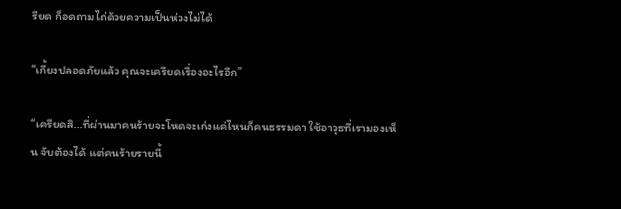รียด ก็อดถามไถ่ด้วยความเป็นห่วงไม่ได้

“เกี้ยงปลอดภัยแล้ว คุณจะเครียดเรื่องอะไรอีก”

“เครียดสิ...ที่ผ่านมาคนร้ายจะโหดจะเก่งแค่ไหนก็คนธรรมดา ใช้อาวุธที่เรามองเห็น จับต้องได้ แต่คนร้ายรายนี้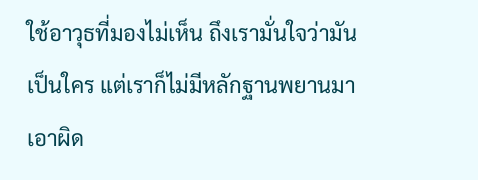ใช้อาวุธที่มองไม่เห็น ถึงเรามั่นใจว่ามันเป็นใคร แต่เราก็ไม่มีหลักฐานพยานมาเอาผิด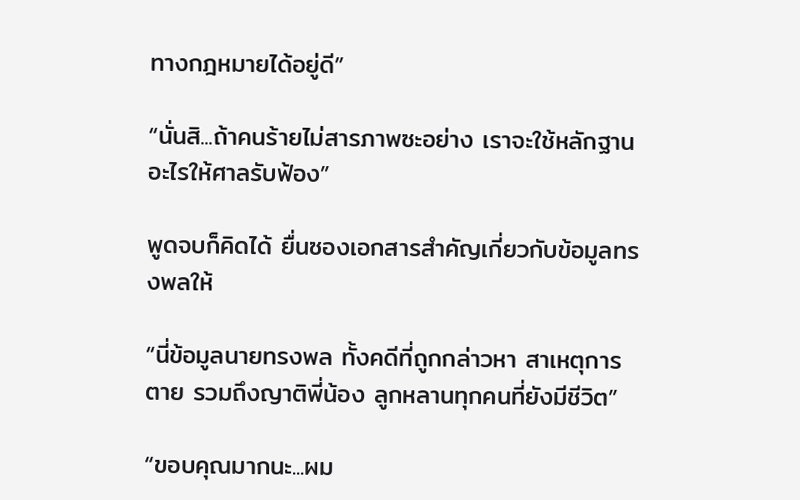ทางกฎหมายได้อยู่ดี”

“นั่นสิ...ถ้าคนร้ายไม่สารภาพซะอย่าง เราจะใช้หลักฐานอะไรให้ศาลรับฟ้อง”

พูดจบก็คิดได้ ยื่นซองเอกสารสำคัญเกี่ยวกับข้อมูลทรงพลให้

“นี่ข้อมูลนายทรงพล ทั้งคดีที่ถูกกล่าวหา สาเหตุการตาย รวมถึงญาติพี่น้อง ลูกหลานทุกคนที่ยังมีชีวิต”

“ขอบคุณมากนะ...ผม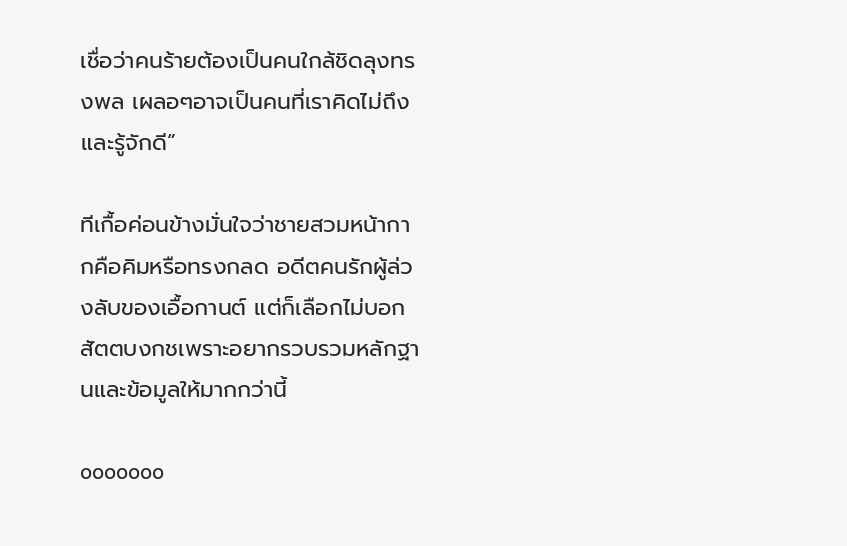เชื่อว่าคนร้ายต้องเป็นคนใกล้ชิดลุงทรงพล เผลอๆอาจเป็นคนที่เราคิดไม่ถึงและรู้จักดี”

ทีเกื้อค่อนข้างมั่นใจว่าชายสวมหน้ากากคือคิมหรือทรงกลด อดีตคนรักผู้ล่วงลับของเอื้อกานต์ แต่ก็เลือกไม่บอกสัตตบงกชเพราะอยากรวบรวมหลักฐานและข้อมูลให้มากกว่านี้

ooooooo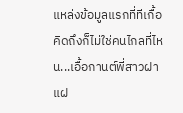แหล่งข้อมูลแรกที่ทีเกื้อคิดถึงก็ไม่ใช่คนไกลที่ไหน...เอื้อกานต์พี่สาวฝาแฝ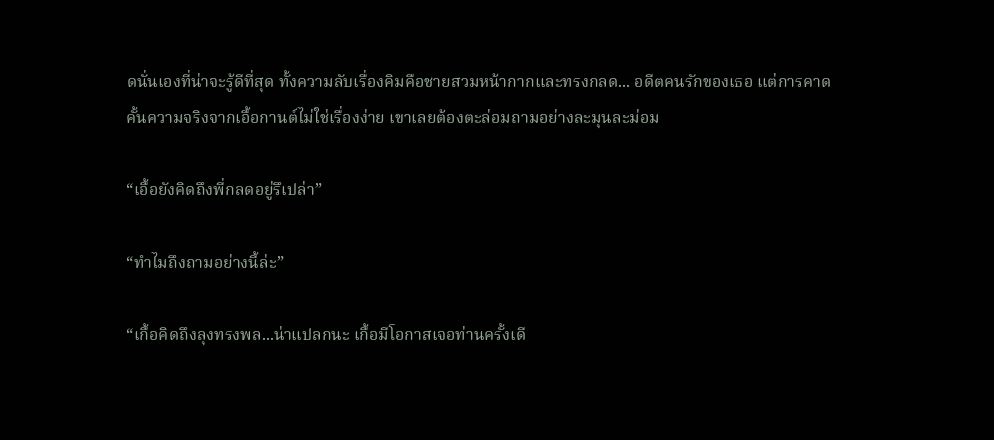ดนั่นเองที่น่าจะรู้ดีที่สุด ทั้งความลับเรื่องคิมคือชายสวมหน้ากากและทรงกลด... อดีตคนรักของเธอ แต่การคาดคั้นความจริงจากเอื้อกานต์ไม่ใช่เรื่องง่าย เขาเลยต้องตะล่อมถามอย่างละมุนละม่อม

“เอื้อยังคิดถึงพี่กลดอยู่รึเปล่า”

“ทำไมถึงถามอย่างนี้ล่ะ”

“เกื้อคิดถึงลุงทรงพล...น่าแปลกนะ เกื้อมีโอกาสเจอท่านครั้งเดี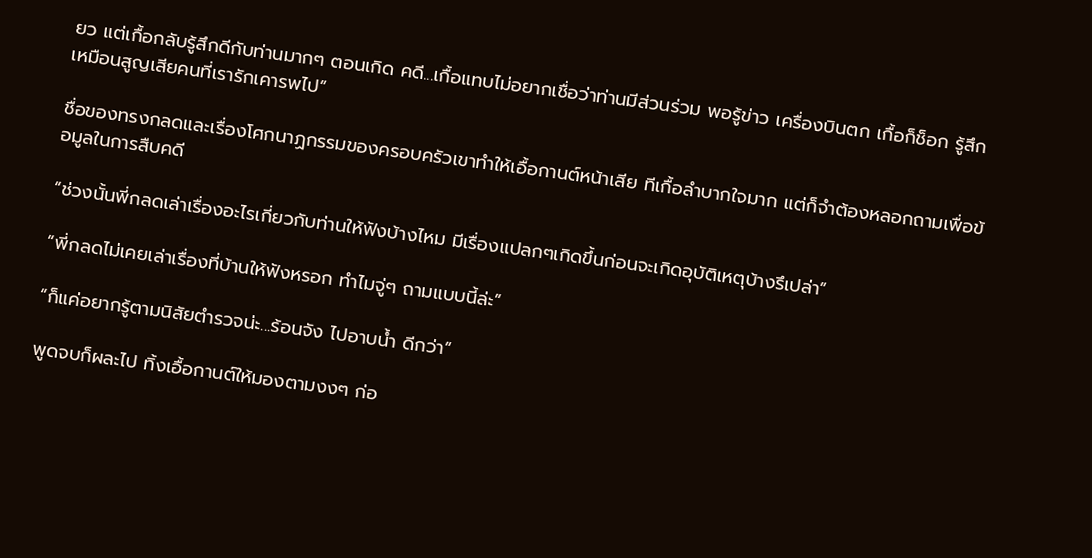ยว แต่เกื้อกลับรู้สึกดีกับท่านมากๆ ตอนเกิด คดี...เกื้อแทบไม่อยากเชื่อว่าท่านมีส่วนร่วม พอรู้ข่าว เครื่องบินตก เกื้อก็ช็อก รู้สึกเหมือนสูญเสียคนที่เรารักเคารพไป”

ชื่อของทรงกลดและเรื่องโศกนาฏกรรมของครอบครัวเขาทำให้เอื้อกานต์หน้าเสีย ทีเกื้อลำบากใจมาก แต่ก็จำต้องหลอกถามเพื่อข้อมูลในการสืบคดี

“ช่วงนั้นพี่กลดเล่าเรื่องอะไรเกี่ยวกับท่านให้ฟังบ้างไหม มีเรื่องแปลกๆเกิดขึ้นก่อนจะเกิดอุบัติเหตุบ้างรึเปล่า”

“พี่กลดไม่เคยเล่าเรื่องที่บ้านให้ฟังหรอก ทำไมจู่ๆ ถามแบบนี้ล่ะ”

“ก็แค่อยากรู้ตามนิสัยตำรวจน่ะ...ร้อนจัง ไปอาบน้ำ ดีกว่า”

พูดจบก็ผละไป ทิ้งเอื้อกานต์ให้มองตามงงๆ ก่อ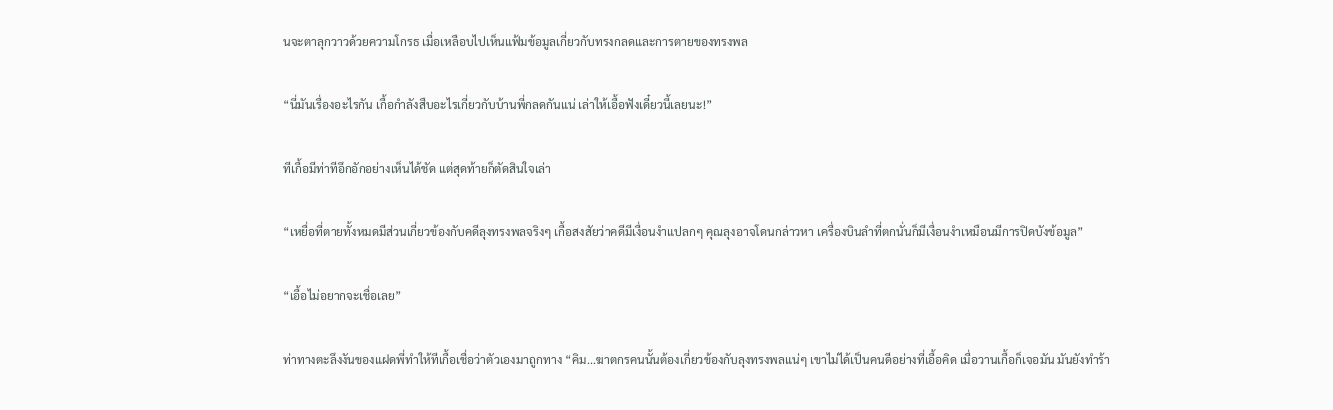นจะตาลุกวาวด้วยความโกรธ เมื่อเหลือบไปเห็นแฟ้มข้อมูลเกี่ยวกับทรงกลดและการตายของทรงพล

“นี่มันเรื่องอะไรกัน เกื้อกำลังสืบอะไรเกี่ยวกับบ้านพี่กลดกันแน่ เล่าให้เอื้อฟังเดี๋ยวนี้เลยนะ!”

ทีเกื้อมีท่าทีอึกอักอย่างเห็นได้ชัด แต่สุดท้ายก็ตัดสินใจเล่า

“เหยื่อที่ตายทั้งหมดมีส่วนเกี่ยวข้องกับคดีลุงทรงพลจริงๆ เกื้อสงสัยว่าคดีมีเงื่อนงำแปลกๆ คุณลุงอาจโดนกล่าวหา เครื่องบินลำที่ตกนั่นก็มีเงื่อนงำเหมือนมีการปิดบังข้อมูล”

“เอื้อไม่อยากจะเชื่อเลย”

ท่าทางตะลึงงันของแฝดพี่ทำให้ทีเกื้อเชื่อว่าตัวเองมาถูกทาง “คิม...ฆาตกรคนนั้นต้องเกี่ยวข้องกับลุงทรงพลแน่ๆ เขาไม่ได้เป็นคนดีอย่างที่เอื้อคิด เมื่อวานเกื้อก็เจอมัน มันยังทำร้า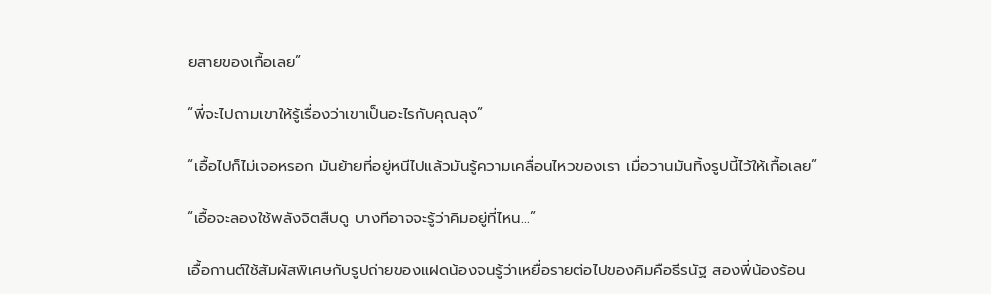ยสายของเกื้อเลย”

“พี่จะไปถามเขาให้รู้เรื่องว่าเขาเป็นอะไรกับคุณลุง”

“เอื้อไปก็ไม่เจอหรอก มันย้ายที่อยู่หนีไปแล้วมันรู้ความเคลื่อนไหวของเรา เมื่อวานมันทิ้งรูปนี้ไว้ให้เกื้อเลย”

“เอื้อจะลองใช้พลังจิตสืบดู บางทีอาจจะรู้ว่าคิมอยู่ที่ไหน...”

เอื้อกานต์ใช้สัมผัสพิเศษกับรูปถ่ายของแฝดน้องจนรู้ว่าเหยื่อรายต่อไปของคิมคือธีรนัฐ สองพี่น้องร้อน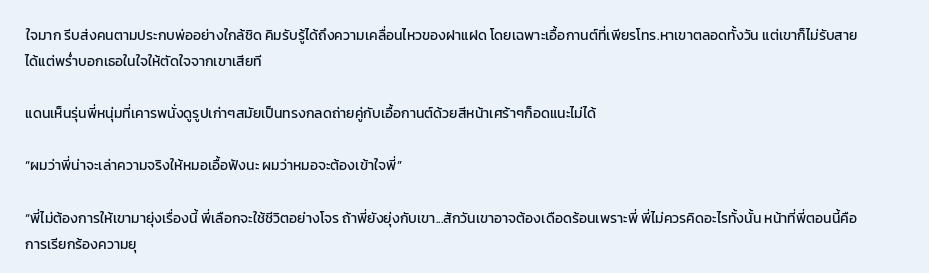ใจมาก รีบส่งคนตามประกบพ่ออย่างใกล้ชิด คิมรับรู้ได้ถึงความเคลื่อนไหวของฝาแฝด โดยเฉพาะเอื้อกานต์ที่เพียรโทร.หาเขาตลอดทั้งวัน แต่เขาก็ไม่รับสาย ได้แต่พร่ำบอกเธอในใจให้ตัดใจจากเขาเสียที

แดนเห็นรุ่นพี่หนุ่มที่เคารพนั่งดูรูปเก่าๆสมัยเป็นทรงกลดถ่ายคู่กับเอื้อกานต์ด้วยสีหน้าเศร้าๆก็อดแนะไม่ได้

“ผมว่าพี่น่าจะเล่าความจริงให้หมอเอื้อฟังนะ ผมว่าหมอจะต้องเข้าใจพี่”

“พี่ไม่ต้องการให้เขามายุ่งเรื่องนี้ พี่เลือกจะใช้ชีวิตอย่างโจร ถ้าพี่ยังยุ่งกับเขา...สักวันเขาอาจต้องเดือดร้อนเพราะพี่ พี่ไม่ควรคิดอะไรทั้งนั้น หน้าที่พี่ตอนนี้คือการเรียกร้องความยุ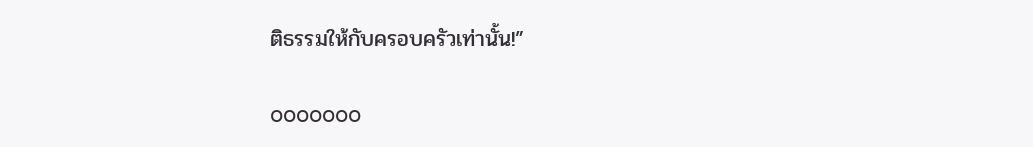ติธรรมให้กับครอบครัวเท่านั้น!”

ooooooo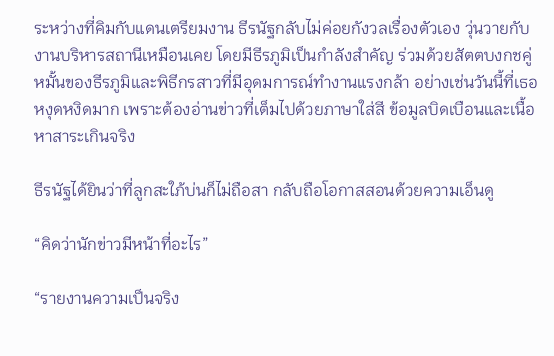ระหว่างที่คิมกับแดนเตรียมงาน ธีรนัฐกลับไม่ค่อยกังวลเรื่องตัวเอง วุ่นวายกับงานบริหารสถานีเหมือนเคย โดยมีธีรภูมิเป็นกำลังสำคัญ ร่วมด้วยสัตตบงกชคู่หมั้นของธีรภูมิและพิธีกรสาวที่มีอุดมการณ์ทำงานแรงกล้า อย่างเช่นวันนี้ที่เธอหงุดหงิดมาก เพราะต้องอ่านข่าวที่เต็มไปด้วยภาษาใส่สี ข้อมูลบิดเบือนและเนื้อหาสาระเกินจริง

ธีรนัฐได้ยินว่าที่ลูกสะใภ้บ่นก็ไม่ถือสา กลับถือโอกาสสอนด้วยความเอ็นดู

“คิดว่านักข่าวมีหน้าที่อะไร”

“รายงานความเป็นจริง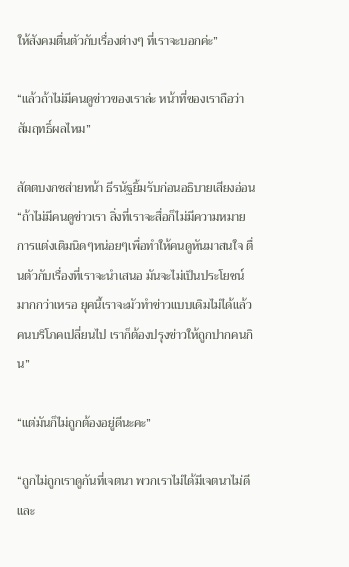ให้สังคมตื่นตัวกับเรื่องต่างๆ ที่เราจะบอกค่ะ”

“แล้วถ้าไม่มีคนดูข่าวของเราล่ะ หน้าที่ของเราถือว่าสัมฤทธิ์ผลไหม”

สัตตบงกชส่ายหน้า ธีรนัฐยิ้มรับก่อนอธิบายเสียงอ่อน “ถ้าไม่มีคนดูข่าวเรา สิ่งที่เราจะสื่อก็ไม่มีความหมาย การแต่งเติมนิดๆหน่อยๆเพื่อทำให้คนดูหันมาสนใจ ตื่นตัวกับเรื่องที่เราจะนำเสนอ มันจะไม่เป็นประโยชน์มากกว่าเหรอ ยุคนี้เราจะมัวทำข่าวแบบเดิมไม่ได้แล้ว คนบริโภคเปลี่ยนไป เราก็ต้องปรุงข่าวให้ถูกปากคนกิน”

“แต่มันก็ไม่ถูกต้องอยู่ดีนะคะ”

“ถูกไม่ถูกเราดูกันที่เจตนา พวกเราไม่ได้มีเจตนาไม่ดี และ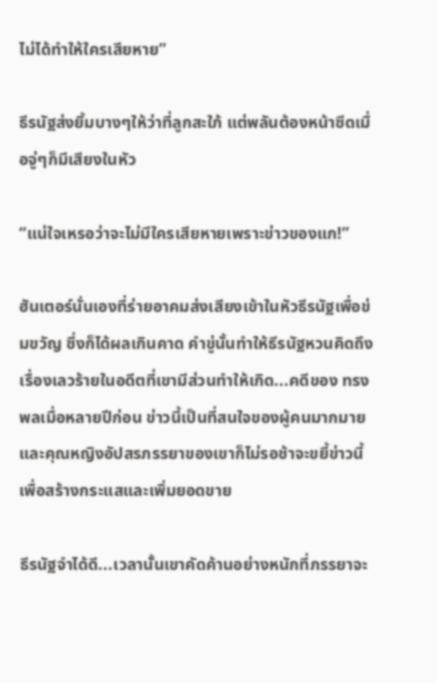ไม่ได้ทำให้ใครเสียหาย”

ธีรนัฐส่งยิ้มบางๆให้ว่าที่ลูกสะใภ้ แต่พลันต้องหน้าซีดเมื่อจู่ๆก็มีเสียงในหัว

“แน่ใจเหรอว่าจะไม่มีใครเสียหายเพราะข่าวของแก!”

ฮันเตอร์นั่นเองที่ร่ายอาคมส่งเสียงเข้าในหัวธีรนัฐเพื่อข่มขวัญ ซึ่งก็ได้ผลเกินคาด คำขู่นั้นทำให้ธีรนัฐหวนคิดถึงเรื่องเลวร้ายในอดีตที่เขามีส่วนทำให้เกิด...คดีของ ทรงพลเมื่อหลายปีก่อน ข่าวนี้เป็นที่สนใจของผู้คนมากมาย และคุณหญิงอัปสรภรรยาของเขาก็ไม่รอช้าจะขยี้ข่าวนี้เพื่อสร้างกระแสและเพิ่มยอดขาย

ธีรนัฐจำได้ดี...เวลานั้นเขาคัดค้านอย่างหนักที่ภรรยาจะ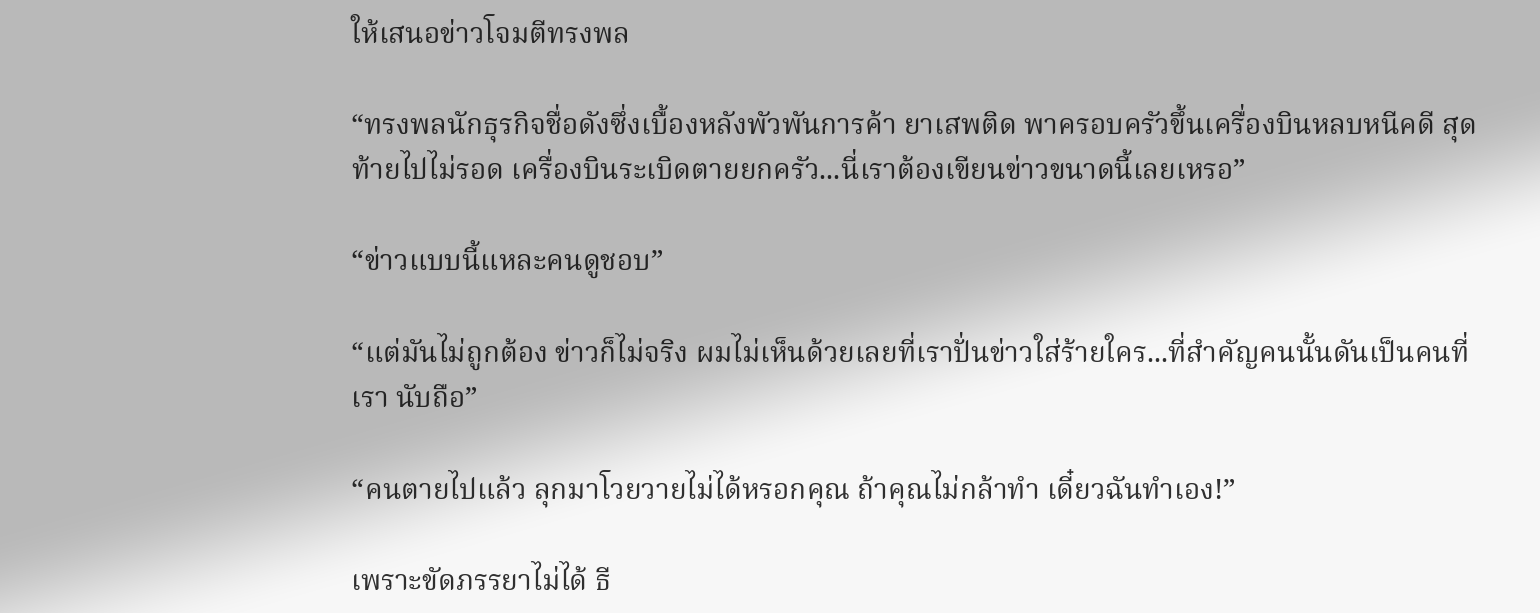ให้เสนอข่าวโจมตีทรงพล

“ทรงพลนักธุรกิจชื่อดังซึ่งเบื้องหลังพัวพันการค้า ยาเสพติด พาครอบครัวขึ้นเครื่องบินหลบหนีคดี สุดท้ายไปไม่รอด เครื่องบินระเบิดตายยกครัว...นี่เราต้องเขียนข่าวขนาดนี้เลยเหรอ”

“ข่าวแบบนี้แหละคนดูชอบ”

“แต่มันไม่ถูกต้อง ข่าวก็ไม่จริง ผมไม่เห็นด้วยเลยที่เราปั่นข่าวใส่ร้ายใคร...ที่สำคัญคนนั้นดันเป็นคนที่เรา นับถือ”

“คนตายไปแล้ว ลุกมาโวยวายไม่ได้หรอกคุณ ถ้าคุณไม่กล้าทำ เดี๋ยวฉันทำเอง!”

เพราะขัดภรรยาไม่ได้ ธี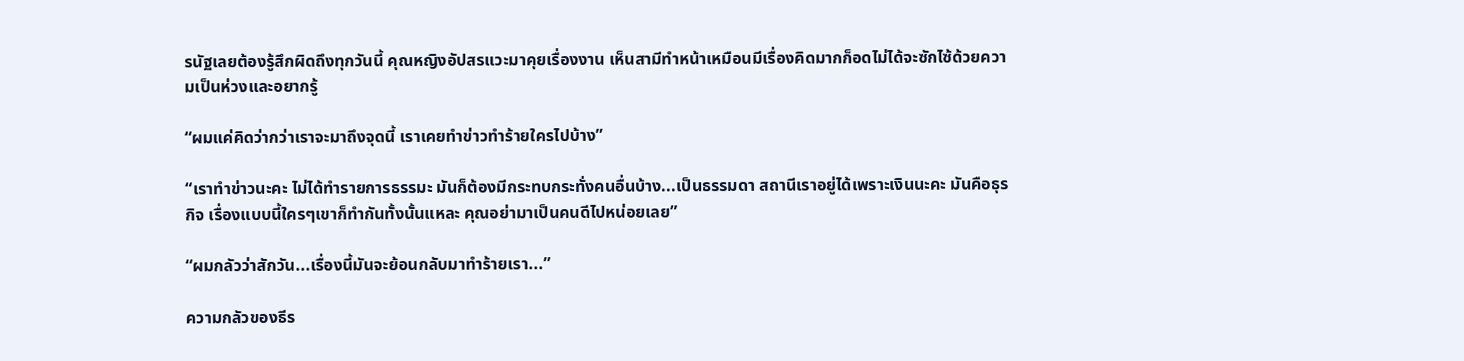รนัฐเลยต้องรู้สึกผิดถึงทุกวันนี้ คุณหญิงอัปสรแวะมาคุยเรื่องงาน เห็นสามีทำหน้าเหมือนมีเรื่องคิดมากก็อดไม่ได้จะซักไซ้ด้วยความเป็นห่วงและอยากรู้

“ผมแค่คิดว่ากว่าเราจะมาถึงจุดนี้ เราเคยทำข่าวทำร้ายใครไปบ้าง”

“เราทำข่าวนะคะ ไม่ได้ทำรายการธรรมะ มันก็ต้องมีกระทบกระทั่งคนอื่นบ้าง...เป็นธรรมดา สถานีเราอยู่ได้เพราะเงินนะคะ มันคือธุรกิจ เรื่องแบบนี้ใครๆเขาก็ทำกันทั้งนั้นแหละ คุณอย่ามาเป็นคนดีไปหน่อยเลย”

“ผมกลัวว่าสักวัน...เรื่องนี้มันจะย้อนกลับมาทำร้ายเรา...”

ความกลัวของธีร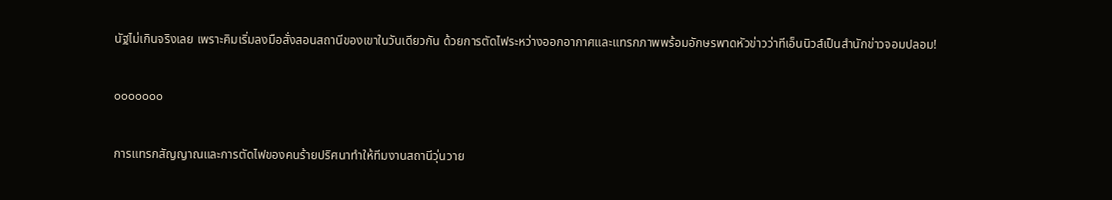นัฐไม่เกินจริงเลย เพราะคิมเริ่มลงมือสั่งสอนสถานีของเขาในวันเดียวกัน ด้วยการตัดไฟระหว่างออกอากาศและแทรกภาพพร้อมอักษรพาดหัวข่าวว่าทีเอ็นนิวส์เป็นสำนักข่าวจอมปลอม!

ooooooo

การแทรกสัญญาณและการตัดไฟของคนร้ายปริศนาทำให้ทีมงานสถานีวุ่นวาย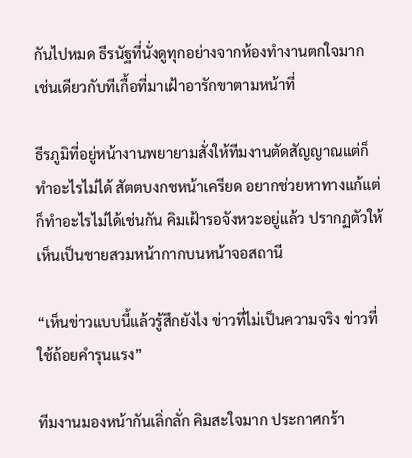กันไปหมด ธีรนัฐที่นั่งดูทุกอย่างจากห้องทำงานตกใจมาก เช่นเดียวกับทีเกื้อที่มาเฝ้าอารักขาตามหน้าที่

ธีรภูมิที่อยู่หน้างานพยายามสั่งให้ทีมงานตัดสัญญาณแต่ก็ทำอะไรไม่ได้ สัตตบงกชหน้าเครียด อยากช่วยหาทางแก้แต่ก็ทำอะไรไม่ได้เช่นกัน คิมเฝ้ารอจังหวะอยู่แล้ว ปรากฏตัวให้เห็นเป็นชายสวมหน้ากากบนหน้าจอสถานี

“เห็นข่าวแบบนี้แล้วรู้สึกยังไง ข่าวที่ไม่เป็นความจริง ข่าวที่ใช้ถ้อยคำรุนแรง”

ทีมงานมองหน้ากันเลิ่กลั่ก คิมสะใจมาก ประกาศกร้า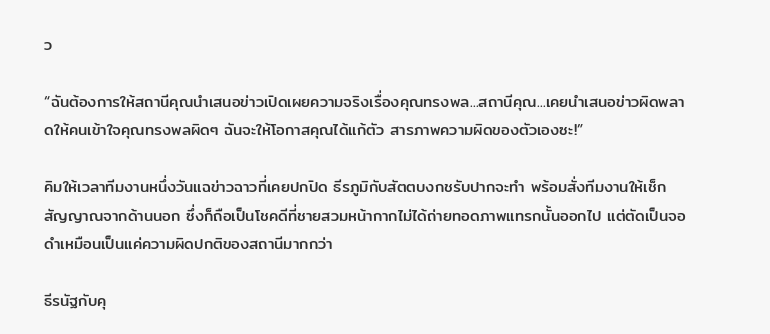ว

“ฉันต้องการให้สถานีคุณนำเสนอข่าวเปิดเผยความจริงเรื่องคุณทรงพล...สถานีคุณ...เคยนำเสนอข่าวผิดพลาดให้คนเข้าใจคุณทรงพลผิดๆ ฉันจะให้โอกาสคุณได้แก้ตัว สารภาพความผิดของตัวเองซะ!”

คิมให้เวลาทีมงานหนึ่งวันแฉข่าวฉาวที่เคยปกปิด ธีรภูมิกับสัตตบงกชรับปากจะทำ พร้อมสั่งทีมงานให้เช็กสัญญาณจากด้านนอก ซึ่งก็ถือเป็นโชคดีที่ชายสวมหน้ากากไม่ได้ถ่ายทอดภาพแทรกนั้นออกไป แต่ตัดเป็นจอดำเหมือนเป็นแค่ความผิดปกติของสถานีมากกว่า

ธีรนัฐกับคุ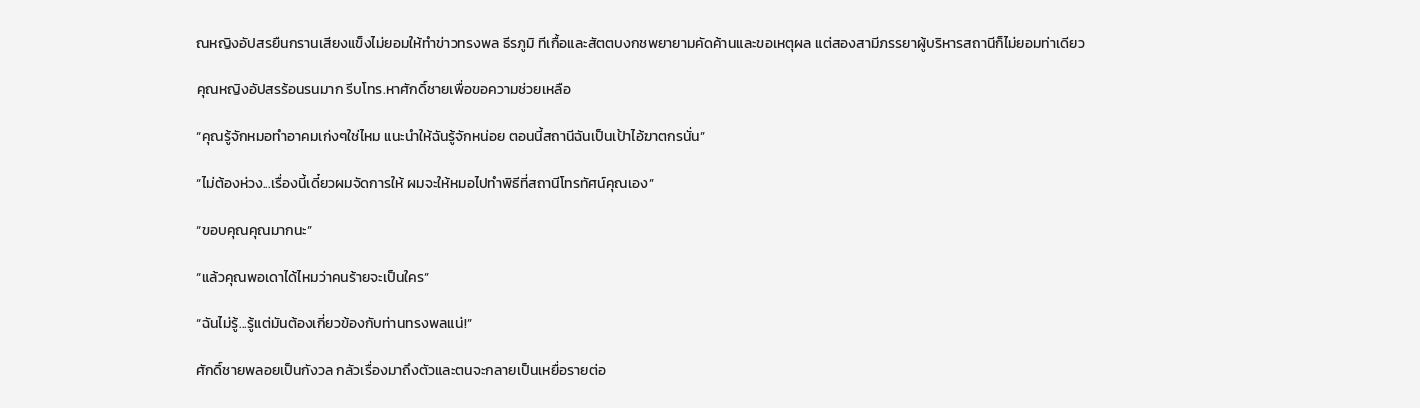ณหญิงอัปสรยืนกรานเสียงแข็งไม่ยอมให้ทำข่าวทรงพล ธีรภูมิ ทีเกื้อและสัตตบงกชพยายามคัดค้านและขอเหตุผล แต่สองสามีภรรยาผู้บริหารสถานีก็ไม่ยอมท่าเดียว

คุณหญิงอัปสรร้อนรนมาก รีบโทร.หาศักดิ์ชายเพื่อขอความช่วยเหลือ

“คุณรู้จักหมอทำอาคมเก่งๆใช่ไหม แนะนำให้ฉันรู้จักหน่อย ตอนนี้สถานีฉันเป็นเป้าไอ้ฆาตกรนั่น”

“ไม่ต้องห่วง...เรื่องนี้เดี๋ยวผมจัดการให้ ผมจะให้หมอไปทำพิธีที่สถานีโทรทัศน์คุณเอง”

“ขอบคุณคุณมากนะ”

“แล้วคุณพอเดาได้ไหมว่าคนร้ายจะเป็นใคร”

“ฉันไม่รู้...รู้แต่มันต้องเกี่ยวข้องกับท่านทรงพลแน่!”

ศักดิ์ชายพลอยเป็นกังวล กลัวเรื่องมาถึงตัวและตนจะกลายเป็นเหยื่อรายต่อ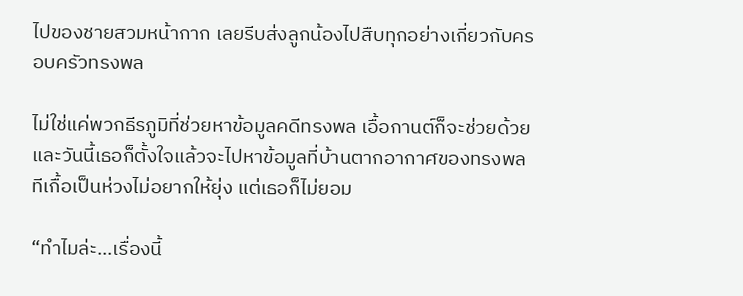ไปของชายสวมหน้ากาก เลยรีบส่งลูกน้องไปสืบทุกอย่างเกี่ยวกับครอบครัวทรงพล

ไม่ใช่แค่พวกธีรภูมิที่ช่วยหาข้อมูลคดีทรงพล เอื้อกานต์ก็จะช่วยด้วย และวันนี้เธอก็ตั้งใจแล้วจะไปหาข้อมูลที่บ้านตากอากาศของทรงพล ทีเกื้อเป็นห่วงไม่อยากให้ยุ่ง แต่เธอก็ไม่ยอม

“ทำไมล่ะ...เรื่องนี้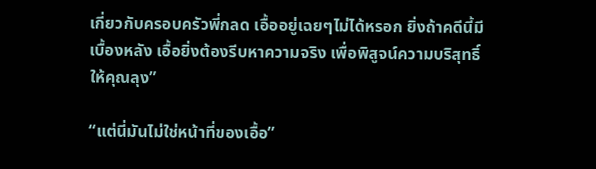เกี่ยวกับครอบครัวพี่กลด เอื้ออยู่เฉยๆไม่ได้หรอก ยิ่งถ้าคดีนี้มีเบื้องหลัง เอื้อยิ่งต้องรีบหาความจริง เพื่อพิสูจน์ความบริสุทธิ์ให้คุณลุง”

“แต่นี่มันไม่ใช่หน้าที่ของเอื้อ”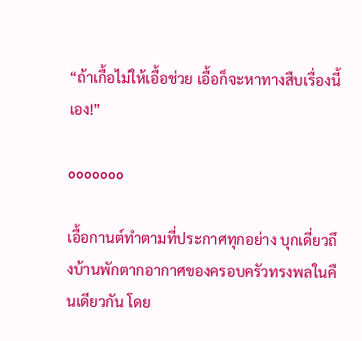“ถ้าเกื้อไม่ให้เอื้อช่วย เอื้อก็จะหาทางสืบเรื่องนี้เอง!”

ooooooo

เอื้อกานต์ทำตามที่ประกาศทุกอย่าง บุกเดี่ยวถึงบ้านพักตากอากาศของครอบครัวทรงพลในคืนเดียวกัน โดย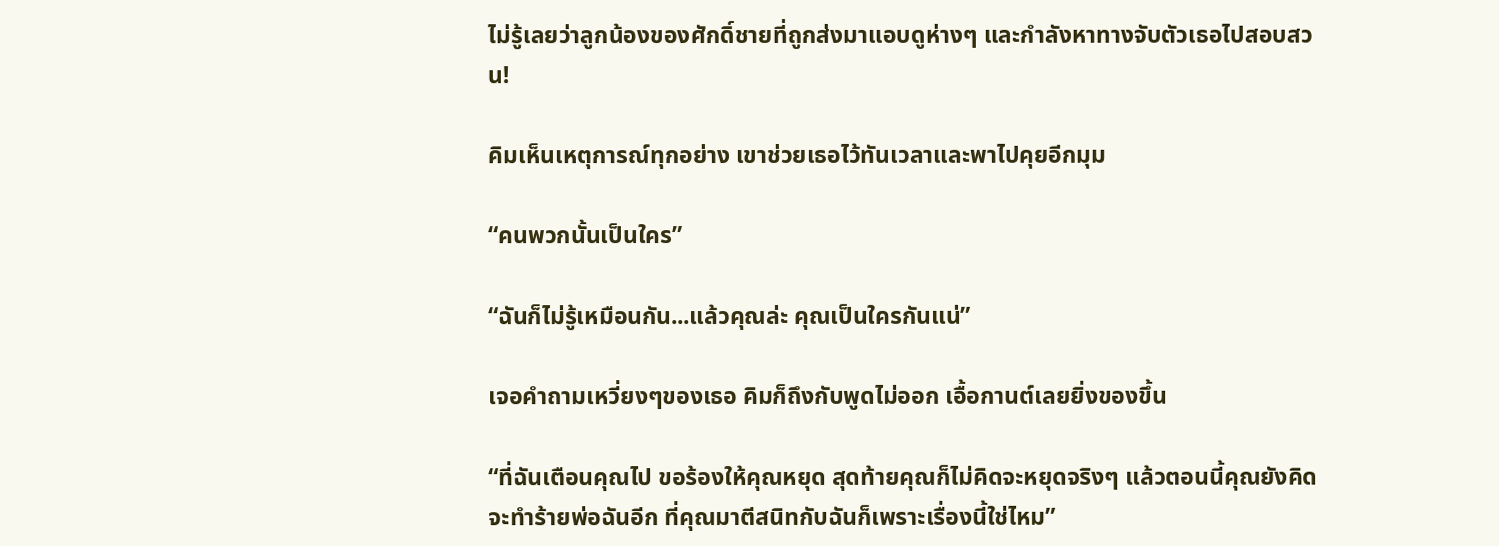ไม่รู้เลยว่าลูกน้องของศักดิ์ชายที่ถูกส่งมาแอบดูห่างๆ และกำลังหาทางจับตัวเธอไปสอบสวน!

คิมเห็นเหตุการณ์ทุกอย่าง เขาช่วยเธอไว้ทันเวลาและพาไปคุยอีกมุม

“คนพวกนั้นเป็นใคร”

“ฉันก็ไม่รู้เหมือนกัน...แล้วคุณล่ะ คุณเป็นใครกันแน่”

เจอคำถามเหวี่ยงๆของเธอ คิมก็ถึงกับพูดไม่ออก เอื้อกานต์เลยยิ่งของขึ้น

“ที่ฉันเตือนคุณไป ขอร้องให้คุณหยุด สุดท้ายคุณก็ไม่คิดจะหยุดจริงๆ แล้วตอนนี้คุณยังคิดจะทำร้ายพ่อฉันอีก ที่คุณมาตีสนิทกับฉันก็เพราะเรื่องนี้ใช่ไหม”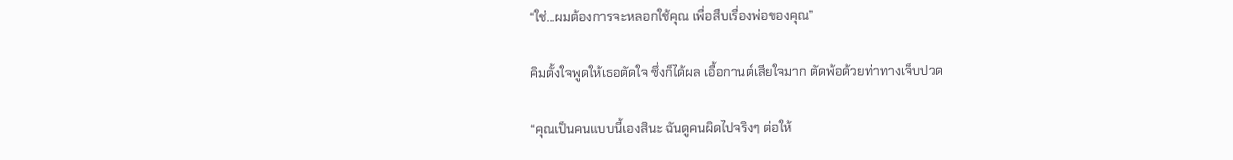“ใช่...ผมต้องการจะหลอกใช้คุณ เพื่อสืบเรื่องพ่อของคุณ”

คิมตั้งใจพูดให้เธอตัดใจ ซึ่งก็ได้ผล เอื้อกานต์เสียใจมาก ตัดพ้อด้วยท่าทางเจ็บปวด

“คุณเป็นคนแบบนี้เองสินะ ฉันดูคนผิดไปจริงๆ ต่อให้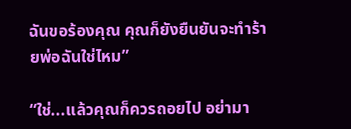ฉันขอร้องคุณ คุณก็ยังยืนยันจะทำร้ายพ่อฉันใช่ไหม”

“ใช่...แล้วคุณก็ควรถอยไป อย่ามา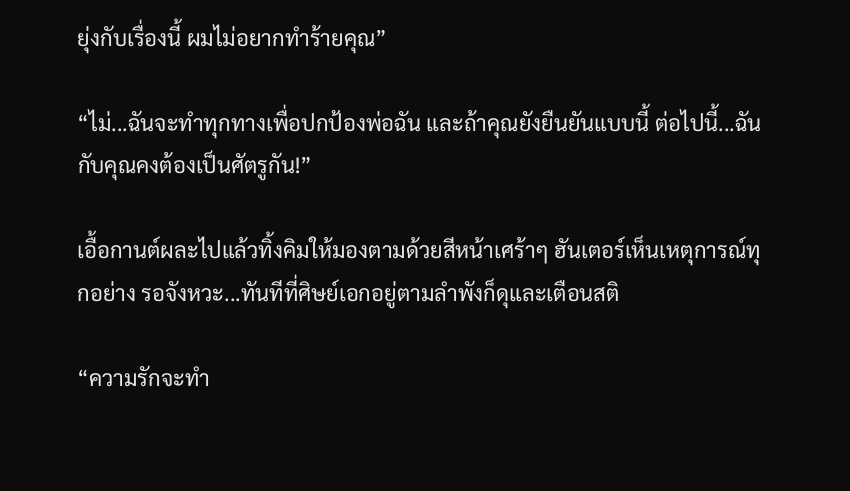ยุ่งกับเรื่องนี้ ผมไม่อยากทำร้ายคุณ”

“ไม่...ฉันจะทำทุกทางเพื่อปกป้องพ่อฉัน และถ้าคุณยังยืนยันแบบนี้ ต่อไปนี้...ฉันกับคุณคงต้องเป็นศัตรูกัน!”

เอื้อกานต์ผละไปแล้วทิ้งคิมให้มองตามด้วยสีหน้าเศร้าๆ ฮันเตอร์เห็นเหตุการณ์ทุกอย่าง รอจังหวะ...ทันทีที่ศิษย์เอกอยู่ตามลำพังก็ดุและเตือนสติ

“ความรักจะทำ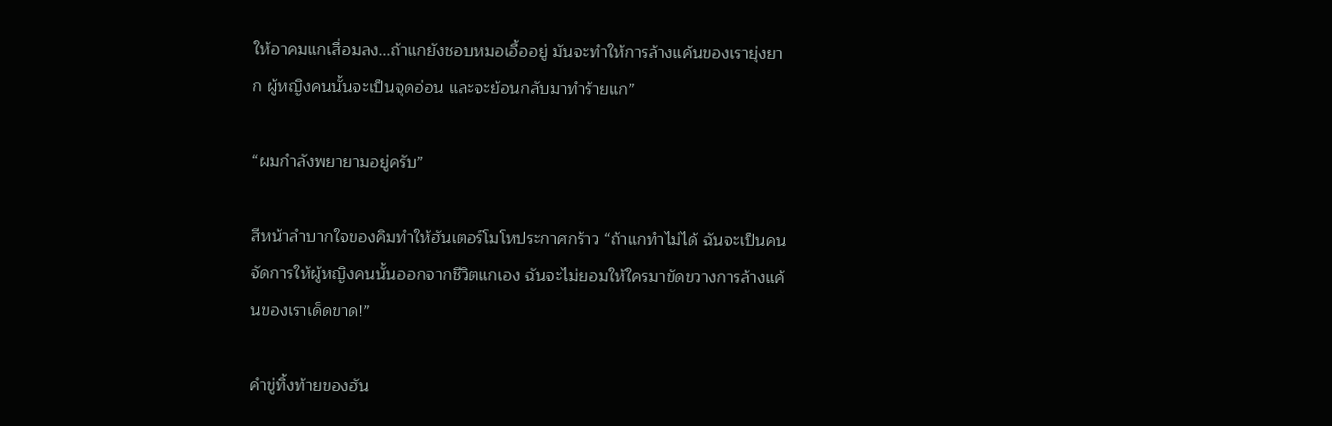ให้อาคมแกเสื่อมลง...ถ้าแกยังชอบหมอเอื้ออยู่ มันจะทำให้การล้างแค้นของเรายุ่งยาก ผู้หญิงคนนั้นจะเป็นจุดอ่อน และจะย้อนกลับมาทำร้ายแก”

“ผมกำลังพยายามอยู่ครับ”

สีหน้าลำบากใจของคิมทำให้ฮันเตอร์โมโหประกาศกร้าว “ถ้าแกทำไม่ได้ ฉันจะเป็นคนจัดการให้ผู้หญิงคนนั้นออกจากชีวิตแกเอง ฉันจะไม่ยอมให้ใครมาขัดขวางการล้างแค้นของเราเด็ดขาด!”

คำขู่ทิ้งท้ายของฮัน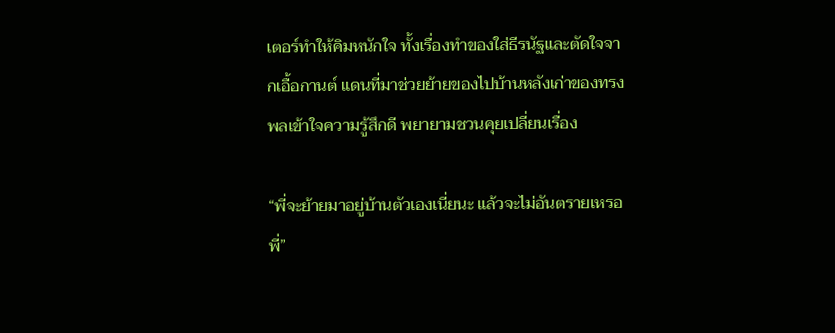เตอร์ทำให้คิมหนักใจ ทั้งเรื่องทำของใส่ธีรนัฐและตัดใจจากเอื้อกานต์ แดนที่มาช่วยย้ายของไปบ้านหลังเก่าของทรงพลเข้าใจความรู้สึกดี พยายามชวนคุยเปลี่ยนเรื่อง

“พี่จะย้ายมาอยู่บ้านตัวเองเนี่ยนะ แล้วจะไม่อันตรายเหรอพี่”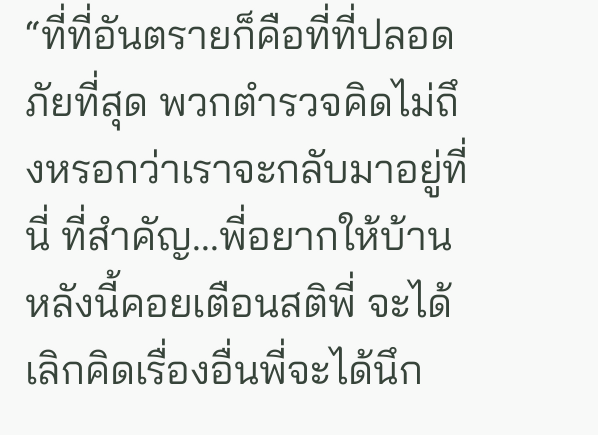“ที่ที่อันตรายก็คือที่ที่ปลอดภัยที่สุด พวกตำรวจคิดไม่ถึงหรอกว่าเราจะกลับมาอยู่ที่นี่ ที่สำคัญ...พี่อยากให้บ้านหลังนี้คอยเตือนสติพี่ จะได้เลิกคิดเรื่องอื่นพี่จะได้นึก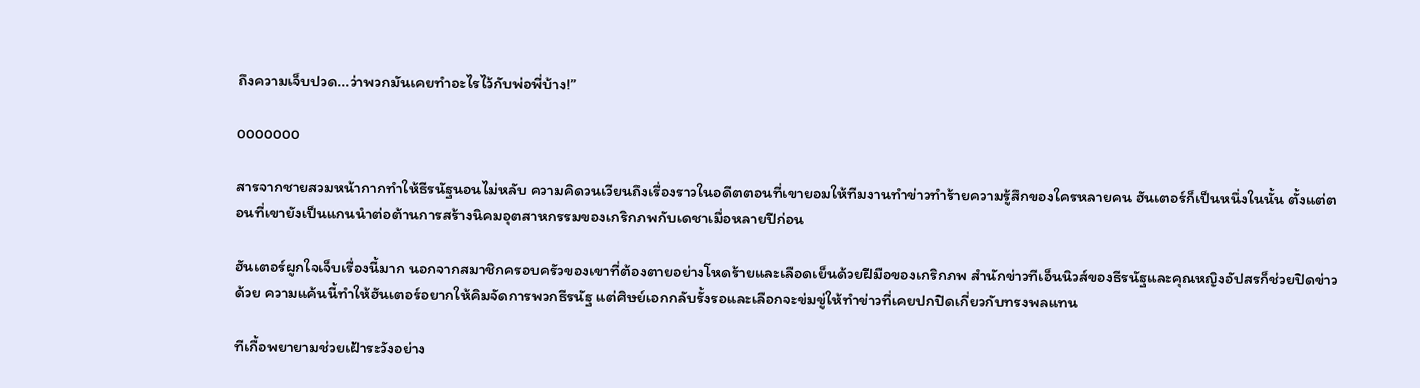ถึงความเจ็บปวด...ว่าพวกมันเคยทำอะไรไว้กับพ่อพี่บ้าง!”

ooooooo

สารจากชายสวมหน้ากากทำให้ธีรนัฐนอนไม่หลับ ความคิดวนเวียนถึงเรื่องราวในอดีตตอนที่เขายอมให้ทีมงานทำข่าวทำร้ายความรู้สึกของใครหลายคน ฮันเตอร์ก็เป็นหนึ่งในนั้น ตั้งแต่ตอนที่เขายังเป็นแกนนำต่อต้านการสร้างนิคมอุตสาหกรรมของเกริกภพกับเดชาเมื่อหลายปีก่อน

ฮันเตอร์ผูกใจเจ็บเรื่องนี้มาก นอกจากสมาชิกครอบครัวของเขาที่ต้องตายอย่างโหดร้ายและเลือดเย็นด้วยฝีมือของเกริกภพ สำนักข่าวทีเอ็นนิวส์ของธีรนัฐและคุณหญิงอัปสรก็ช่วยปิดข่าวด้วย ความแค้นนี้ทำให้ฮันเตอร์อยากให้คิมจัดการพวกธีรนัฐ แต่ศิษย์เอกกลับรั้งรอและเลือกจะข่มขู่ให้ทำข่าวที่เคยปกปิดเกี่ยวกับทรงพลแทน

ทีเกื้อพยายามช่วยเฝ้าระวังอย่าง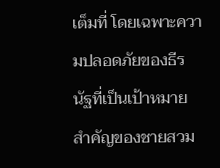เต็มที่ โดยเฉพาะความปลอดภัยของธีรนัฐที่เป็นเป้าหมายสำคัญของชายสวม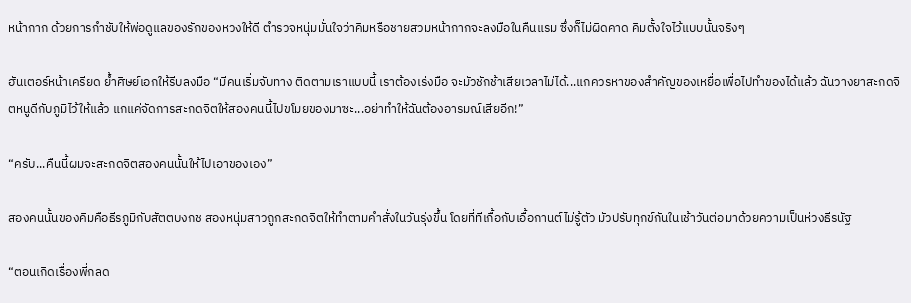หน้ากาก ด้วยการกำชับให้พ่อดูแลของรักของหวงให้ดี ตำรวจหนุ่มมั่นใจว่าคิมหรือชายสวมหน้ากากจะลงมือในคืนแรม ซึ่งก็ไม่ผิดคาด คิมตั้งใจไว้แบบนั้นจริงๆ

ฮันเตอร์หน้าเครียด ย้ำศิษย์เอกให้รีบลงมือ “มีคนเริ่มจับทาง ติดตามเราแบบนี้ เราต้องเร่งมือ จะมัวชักช้าเสียเวลาไม่ได้...แกควรหาของสำคัญของเหยื่อเพื่อไปทำของได้แล้ว ฉันวางยาสะกดจิตหนูดีกับภูมิไว้ให้แล้ว แกแค่จัดการสะกดจิตให้สองคนนี้ไปขโมยของมาซะ...อย่าทำให้ฉันต้องอารมณ์เสียอีก!”

“ครับ...คืนนี้ผมจะสะกดจิตสองคนนั้นให้ไปเอาของเอง”

สองคนนั้นของคิมคือธีรภูมิกับสัตตบงกช สองหนุ่มสาวถูกสะกดจิตให้ทำตามคำสั่งในวันรุ่งขึ้น โดยที่ทีเกื้อกับเอื้อกานต์ไม่รู้ตัว มัวปรับทุกข์กันในเช้าวันต่อมาด้วยความเป็นห่วงธีรนัฐ

“ตอนเกิดเรื่องพี่กลด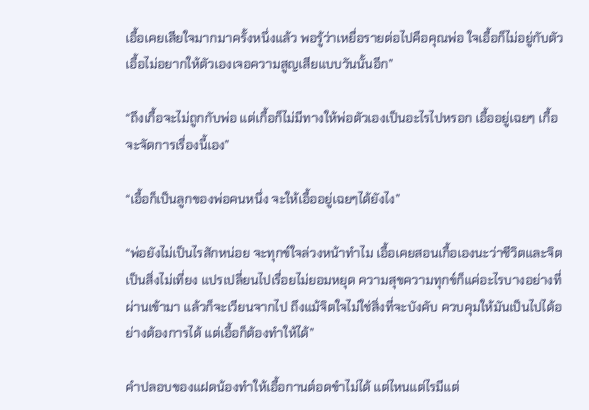เอื้อเคยเสียใจมากมาครั้งหนึ่งแล้ว พอรู้ว่าเหยื่อรายต่อไปคือคุณพ่อ ใจเอื้อก็ไม่อยู่กับตัว เอื้อไม่อยากให้ตัวเองเจอความสูญเสียแบบวันนั้นอีก”

“ถึงเกื้อจะไม่ถูกกับพ่อ แต่เกื้อก็ไม่มีทางให้พ่อตัวเองเป็นอะไรไปหรอก เอื้ออยู่เฉยๆ เกื้อจะจัดการเรื่องนี้เอง”

“เอื้อก็เป็นลูกของพ่อคนหนึ่ง จะให้เอื้ออยู่เฉยๆได้ยังไง”

“พ่อยังไม่เป็นไรสักหน่อย จะทุกข์ใจล่วงหน้าทำไม เอื้อเคยสอนเกื้อเองนะว่าชีวิตและจิตเป็นสิ่งไม่เที่ยง แปรเปลี่ยนไปเรื่อยไม่ยอมหยุด ความสุขความทุกข์ก็แค่อะไรบางอย่างที่ผ่านเข้ามา แล้วก็จะเวียนจากไป ถึงแม้จิตใจไม่ใช่สิ่งที่จะบังคับ ควบคุมให้มันเป็นไปได้อย่างต้องการได้ แต่เอื้อก็ต้องทำให้ได้”

คำปลอบของแฝดน้องทำให้เอื้อกานต์อดขำไม่ได้ แต่ไหนแต่ไรมีแต่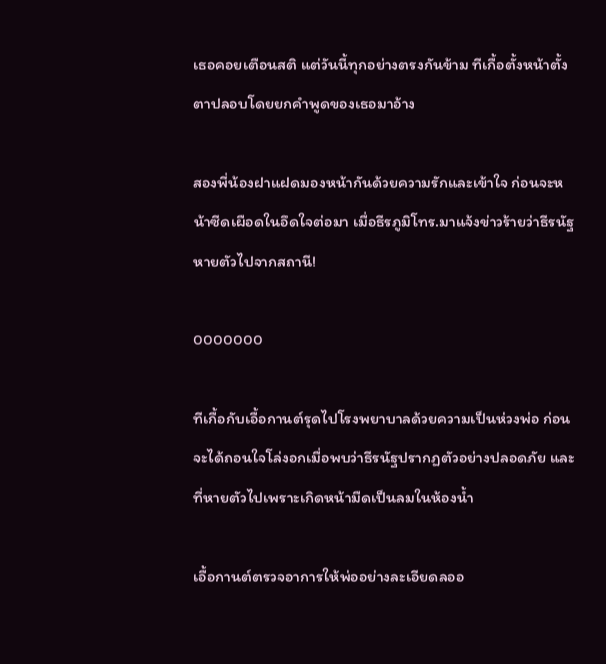เธอคอยเตือนสติ แต่วันนี้ทุกอย่างตรงกันข้าม ทีเกื้อตั้งหน้าตั้งตาปลอบโดยยกคำพูดของเธอมาอ้าง

สองพี่น้องฝาแฝดมองหน้ากันด้วยความรักและเข้าใจ ก่อนจะหน้าซีดเผือดในอึดใจต่อมา เมื่อธีรภูมิโทร.มาแจ้งข่าวร้ายว่าธีรนัฐหายตัวไปจากสถานี!

ooooooo

ทีเกื้อกับเอื้อกานต์รุดไปโรงพยาบาลด้วยความเป็นห่วงพ่อ ก่อนจะได้ถอนใจโล่งอกเมื่อพบว่าธีรนัฐปรากฏตัวอย่างปลอดภัย และที่หายตัวไปเพราะเกิดหน้ามืดเป็นลมในห้องน้ำ

เอื้อกานต์ตรวจอาการให้พ่ออย่างละเอียดลออ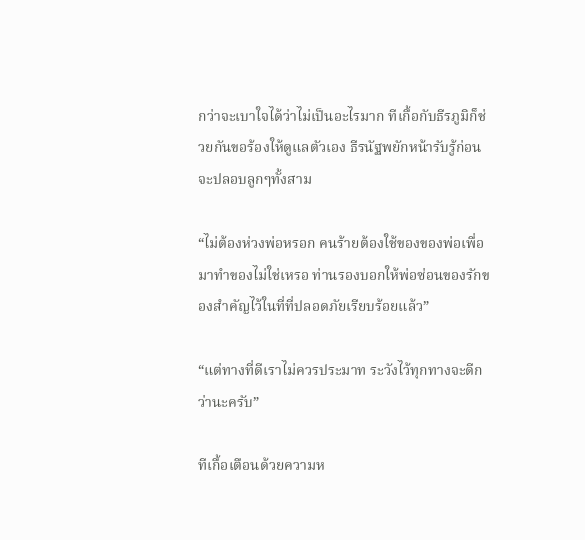กว่าจะเบาใจได้ว่าไม่เป็นอะไรมาก ทีเกื้อกับธีรภูมิก็ช่วยกันขอร้องให้ดูแลตัวเอง ธีรนัฐพยักหน้ารับรู้ก่อนจะปลอบลูกๆทั้งสาม

“ไม่ต้องห่วงพ่อหรอก คนร้ายต้องใช้ของของพ่อเพื่อมาทำของไม่ใช่เหรอ ท่านรองบอกให้พ่อซ่อนของรักของสำคัญไว้ในที่ที่ปลอดภัยเรียบร้อยแล้ว”

“แต่ทางที่ดีเราไม่ควรประมาท ระวังไว้ทุกทางจะดีกว่านะครับ”

ทีเกื้อเตือนด้วยความห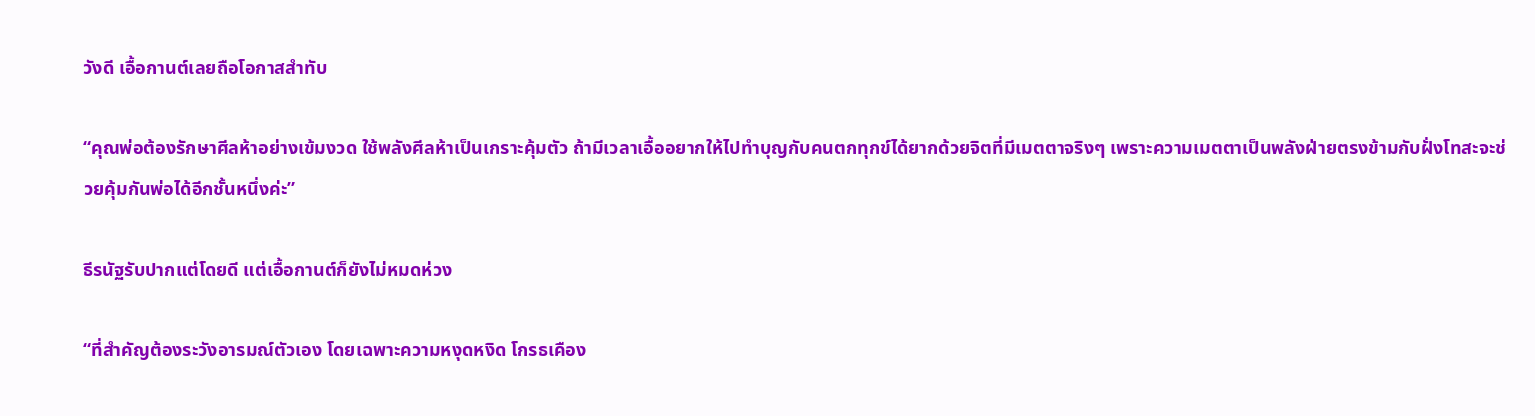วังดี เอื้อกานต์เลยถือโอกาสสำทับ

“คุณพ่อต้องรักษาศีลห้าอย่างเข้มงวด ใช้พลังศีลห้าเป็นเกราะคุ้มตัว ถ้ามีเวลาเอื้ออยากให้ไปทำบุญกับคนตกทุกข์ได้ยากด้วยจิตที่มีเมตตาจริงๆ เพราะความเมตตาเป็นพลังฝ่ายตรงข้ามกับฝั่งโทสะจะช่วยคุ้มกันพ่อได้อีกชั้นหนึ่งค่ะ”

ธีรนัฐรับปากแต่โดยดี แต่เอื้อกานต์ก็ยังไม่หมดห่วง

“ที่สำคัญต้องระวังอารมณ์ตัวเอง โดยเฉพาะความหงุดหงิด โกรธเคือง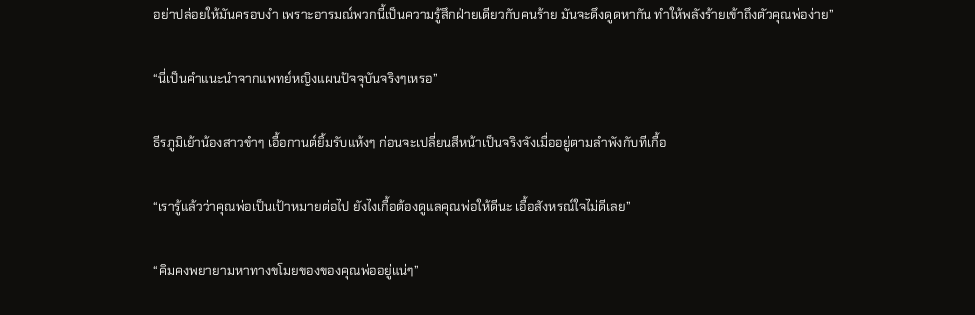อย่าปล่อยให้มันครอบงำ เพราะอารมณ์พวกนี้เป็นความรู้สึกฝ่ายเดียวกับคนร้าย มันจะดึงดูดหากัน ทำให้พลังร้ายเข้าถึงตัวคุณพ่อง่าย”

“นี่เป็นคำแนะนำจากแพทย์หญิงแผนปัจจุบันจริงๆเหรอ”

ธีรภูมิเย้าน้องสาวขำๆ เอื้อกานต์ยิ้มรับแห้งๆ ก่อนจะเปลี่ยนสีหน้าเป็นจริงจังเมื่ออยู่ตามลำพังกับทีเกื้อ

“เรารู้แล้วว่าคุณพ่อเป็นเป้าหมายต่อไป ยังไงเกื้อต้องดูแลคุณพ่อให้ดีนะ เอื้อสังหรณ์ใจไม่ดีเลย”

“คิมคงพยายามหาทางขโมยของของคุณพ่ออยู่แน่ๆ”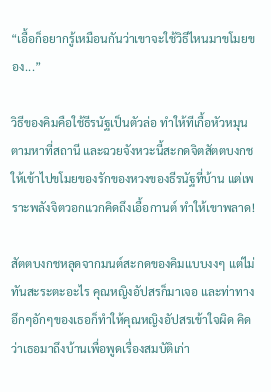“เอื้อก็อยากรู้เหมือนกันว่าเขาจะใช้วิธีไหนมาขโมยของ...”

วิธีของคิมคือใช้ธีรนัฐเป็นตัวล่อ ทำให้ทีเกื้อหัวหมุนตามหาที่สถานี และฉวยจังหวะนี้สะกดจิตสัตตบงกชให้เข้าไปขโมยของรักของหวงของธีรนัฐที่บ้าน แต่เพราะพลังจิตวอกแวกคิดถึงเอื้อกานต์ ทำให้เขาพลาด!

สัตตบงกชหลุดจากมนต์สะกดของคิมแบบงงๆ แต่ไม่ทันสะระตะอะไร คุณหญิงอัปสรก็มาเจอ และท่าทางอึกๆอักๆของเธอก็ทำให้คุณหญิงอัปสรเข้าใจผิด คิดว่าเธอมาถึงบ้านเพื่อพูดเรื่องสมบัติเก่า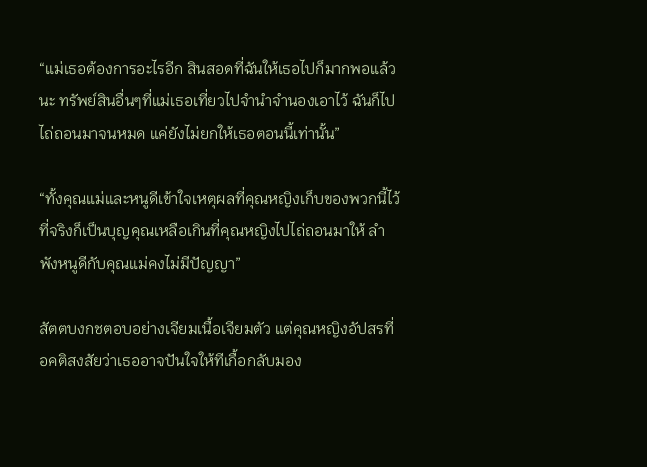“แม่เธอต้องการอะไรอีก สินสอดที่ฉันให้เธอไปก็มากพอแล้วนะ ทรัพย์สินอื่นๆที่แม่เธอเที่ยวไปจำนำจำนองเอาไว้ ฉันก็ไปไถ่ถอนมาจนหมด แค่ยังไม่ยกให้เธอตอนนี้เท่านั้น”

“ทั้งคุณแม่และหนูดีเข้าใจเหตุผลที่คุณหญิงเก็บของพวกนี้ไว้ ที่จริงก็เป็นบุญคุณเหลือเกินที่คุณหญิงไปไถ่ถอนมาให้ ลำพังหนูดีกับคุณแม่คงไม่มีปัญญา”

สัตตบงกชตอบอย่างเจียมเนื้อเจียมตัว แต่คุณหญิงอัปสรที่อคติสงสัยว่าเธออาจปันใจให้ทีเกื้อกลับมอง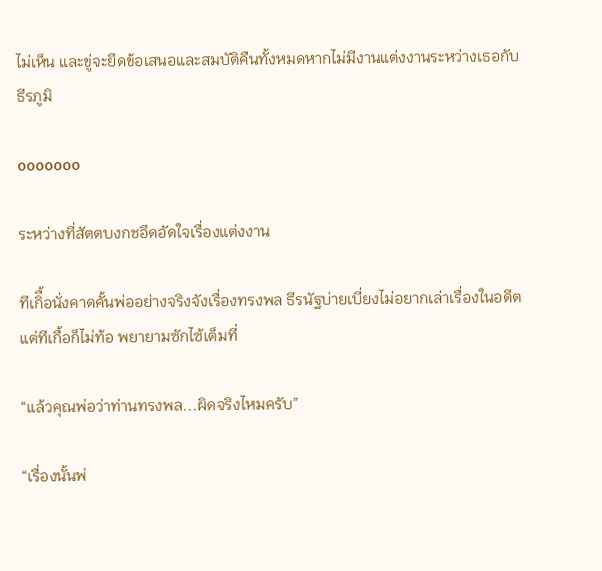ไม่เห็น และขู่จะยึดข้อเสนอและสมบัติคืนทั้งหมดหากไม่มีงานแต่งงานระหว่างเธอกับธีรภูมิ

ooooooo

ระหว่างที่สัตตบงกชอึดอัดใจเรื่องแต่งงาน

ทีเกิื้อนั่งคาดคั้นพ่ออย่างจริงจังเรื่องทรงพล ธีรนัฐบ่ายเบี่ยงไม่อยากเล่าเรื่องในอดีต แต่ทีเกื้อก็ไม่ท้อ พยายามซักไซ้เต็มที่

“แล้วคุณพ่อว่าท่านทรงพล...ผิดจริงไหมครับ”

“เรื่องนั้นพ่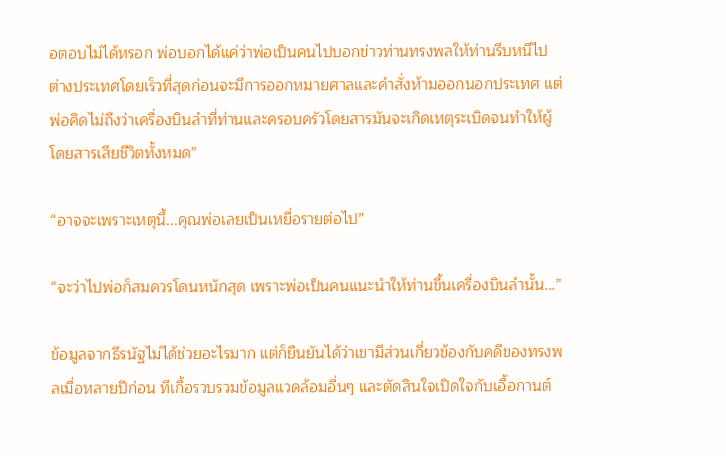อตอบไม่ได้หรอก พ่อบอกได้แค่ว่าพ่อเป็นคนไปบอกข่าวท่านทรงพลให้ท่านรีบหนีไปต่างประเทศโดยเร็วที่สุดก่อนจะมีการออกหมายศาลและคำสั่งห้ามออกนอกประเทศ แต่พ่อคิดไม่ถึงว่าเครื่องบินลำที่ท่านและครอบครัวโดยสารมันจะเกิดเหตุระเบิดจนทำให้ผู้โดยสารเสียชีวิตทั้งหมด”

“อาจจะเพราะเหตุนี้...คุณพ่อเลยเป็นเหยื่อรายต่อไป”

“จะว่าไปพ่อก็สมควรโดนหนักสุด เพราะพ่อเป็นคนแนะนำให้ท่านขึ้นเครื่องบินลำนั้น...”

ข้อมูลจากธีรนัฐไม่ได้ช่วยอะไรมาก แต่ก็ยืนยันได้ว่าเขามีส่วนเกี่ยวข้องกับคดีของทรงพลเมื่อหลายปีก่อน ทีเกื้อรวบรวมข้อมูลแวดล้อมอื่นๆ และตัดสินใจเปิดใจกับเอื้อกานต์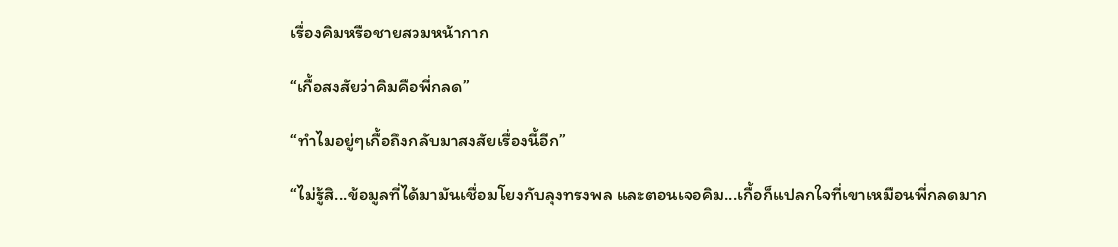เรื่องคิมหรือชายสวมหน้ากาก

“เกื้อสงสัยว่าคิมคือพี่กลด”

“ทำไมอยู่ๆเกื้อถึงกลับมาสงสัยเรื่องนี้อีก”

“ไม่รู้สิ...ข้อมูลที่ได้มามันเชื่อมโยงกับลุงทรงพล และตอนเจอคิม...เกื้อก็แปลกใจที่เขาเหมือนพี่กลดมาก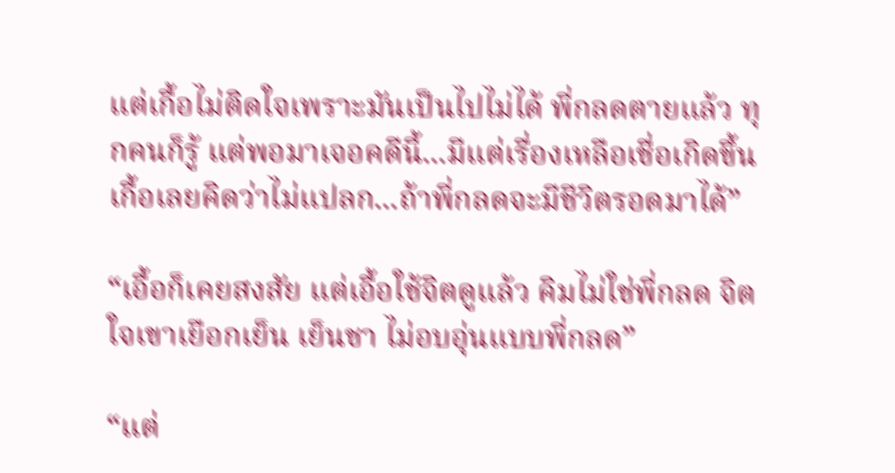แต่เกื้อไม่ติดใจเพราะมันเป็นไปไม่ได้ พี่กลดตายแล้ว ทุกคนก็รู้ แต่พอมาเจอคดีนี้...มีแต่เรื่องเหลือเชื่อเกิดขึ้น เกื้อเลยคิดว่าไม่แปลก...ถ้าพี่กลดจะมีชีวิตรอดมาได้”

“เอื้อก็เคยสงสัย แต่เอื้อใช้จิตดูแล้ว คิมไม่ใช่พี่กลด จิตใจเขาเยือกเย็น เย็นชา ไม่อบอุ่นแบบพี่กลด”

“แต่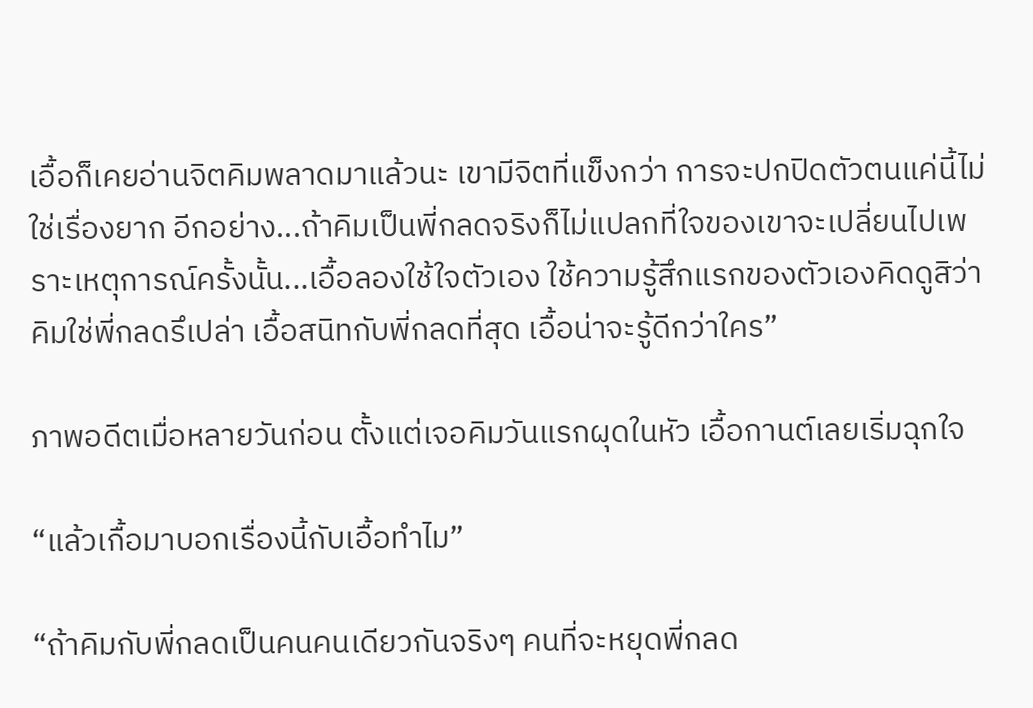เอื้อก็เคยอ่านจิตคิมพลาดมาแล้วนะ เขามีจิตที่แข็งกว่า การจะปกปิดตัวตนแค่นี้ไม่ใช่เรื่องยาก อีกอย่าง...ถ้าคิมเป็นพี่กลดจริงก็ไม่แปลกที่ใจของเขาจะเปลี่ยนไปเพราะเหตุการณ์ครั้งนั้น...เอื้อลองใช้ใจตัวเอง ใช้ความรู้สึกแรกของตัวเองคิดดูสิว่าคิมใช่พี่กลดรึเปล่า เอื้อสนิทกับพี่กลดที่สุด เอื้อน่าจะรู้ดีกว่าใคร”

ภาพอดีตเมื่อหลายวันก่อน ตั้งแต่เจอคิมวันแรกผุดในหัว เอื้อกานต์เลยเริ่มฉุกใจ

“แล้วเกื้อมาบอกเรื่องนี้กับเอื้อทำไม”

“ถ้าคิมกับพี่กลดเป็นคนคนเดียวกันจริงๆ คนที่จะหยุดพี่กลด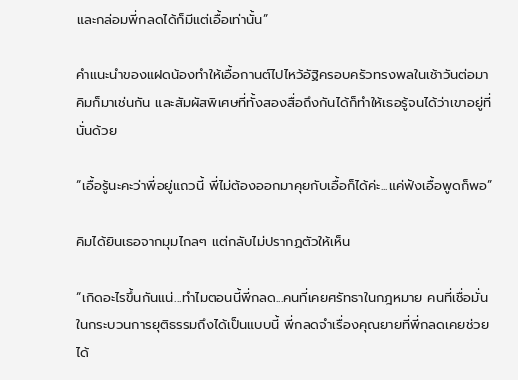และกล่อมพี่กลดได้ก็มีแต่เอื้อเท่านั้น”

คำแนะนำของแฝดน้องทำให้เอื้อกานต์ไปไหว้อัฐิครอบครัวทรงพลในเช้าวันต่อมา คิมก็มาเช่นกัน และสัมผัสพิเศษที่ทั้งสองสื่อถึงกันได้ก็ทำให้เธอรู้จนได้ว่าเขาอยู่ที่นั่นด้วย

“เอื้อรู้นะคะว่าพี่อยู่แถวนี้ พี่ไม่ต้องออกมาคุยกับเอื้อก็ได้ค่ะ...แค่ฟังเอื้อพูดก็พอ”

คิมได้ยินเธอจากมุมไกลๆ แต่กลับไม่ปรากฏตัวให้เห็น

“เกิดอะไรขึ้นกันแน่...ทำไมตอนนี้พี่กลด...คนที่เคยศรัทธาในกฎหมาย คนที่เชื่อมั่นในกระบวนการยุติธรรมถึงได้เป็นแบบนี้ พี่กลดจำเรื่องคุณยายที่พี่กลดเคยช่วยได้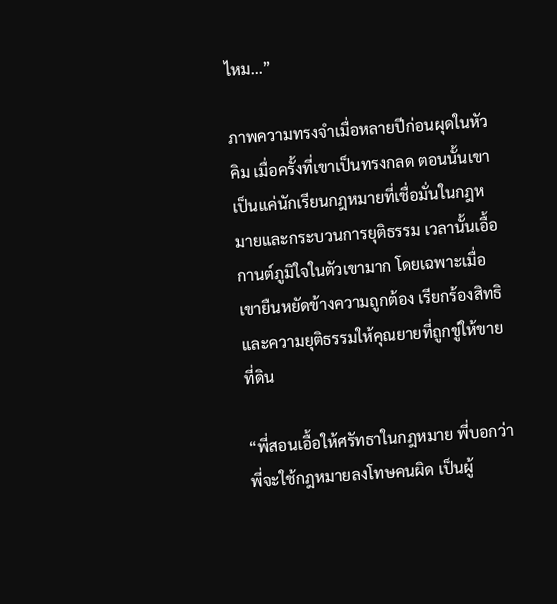ไหม...”

ภาพความทรงจำเมื่อหลายปีก่อนผุดในหัวคิม เมื่อครั้งที่เขาเป็นทรงกลด ตอนนั้นเขาเป็นแค่นักเรียนกฎหมายที่เชื่อมั่นในกฎหมายและกระบวนการยุติธรรม เวลานั้นเอื้อกานต์ภูมิใจในตัวเขามาก โดยเฉพาะเมื่อเขายืนหยัดข้างความถูกต้อง เรียกร้องสิทธิและความยุติธรรมให้คุณยายที่ถูกขู่ให้ขายที่ดิน

“พี่สอนเอื้อให้ศรัทธาในกฎหมาย พี่บอกว่าพี่จะใช้กฎหมายลงโทษคนผิด เป็นผู้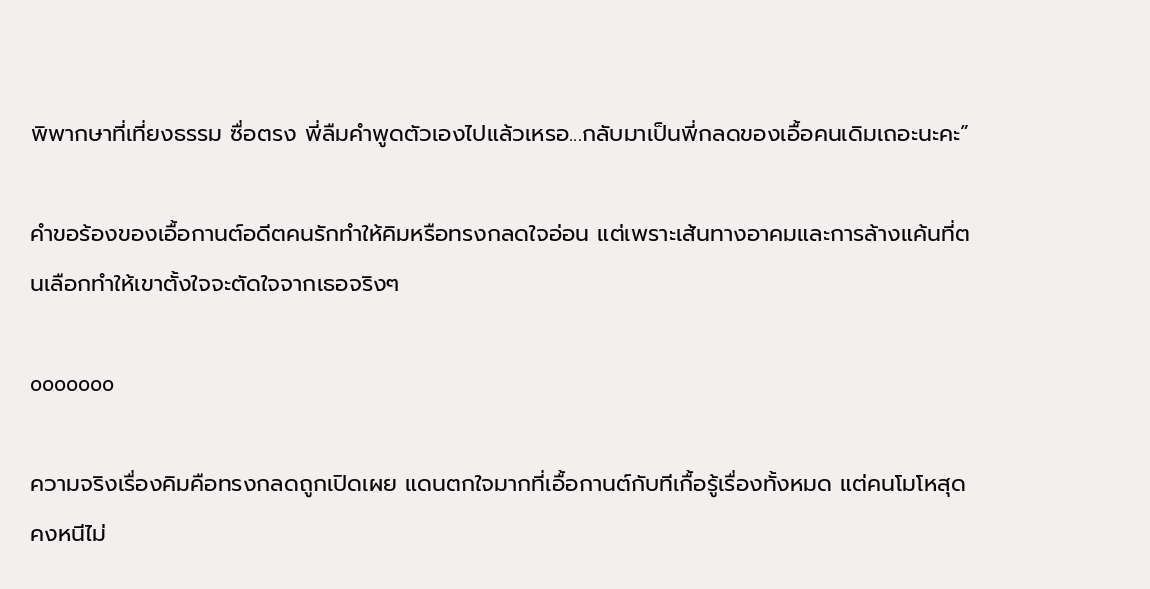พิพากษาที่เที่ยงธรรม ซื่อตรง พี่ลืมคำพูดตัวเองไปแล้วเหรอ...กลับมาเป็นพี่กลดของเอื้อคนเดิมเถอะนะคะ”

คำขอร้องของเอื้อกานต์อดีตคนรักทำให้คิมหรือทรงกลดใจอ่อน แต่เพราะเส้นทางอาคมและการล้างแค้นที่ตนเลือกทำให้เขาตั้งใจจะตัดใจจากเธอจริงๆ

ooooooo

ความจริงเรื่องคิมคือทรงกลดถูกเปิดเผย แดนตกใจมากที่เอื้อกานต์กับทีเกื้อรู้เรื่องทั้งหมด แต่คนโมโหสุดคงหนีไม่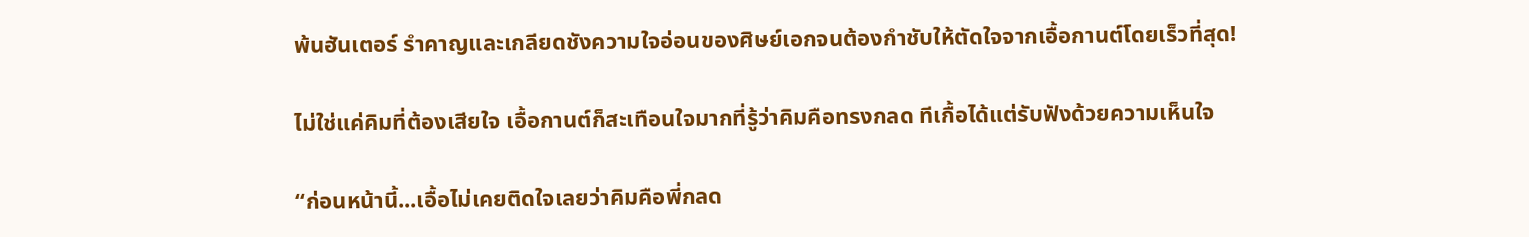พ้นฮันเตอร์ รำคาญและเกลียดชังความใจอ่อนของศิษย์เอกจนต้องกำชับให้ตัดใจจากเอื้อกานต์โดยเร็วที่สุด!

ไม่ใช่แค่คิมที่ต้องเสียใจ เอื้อกานต์ก็สะเทือนใจมากที่รู้ว่าคิมคือทรงกลด ทีเกื้อได้แต่รับฟังด้วยความเห็นใจ

“ก่อนหน้านี้...เอื้อไม่เคยติดใจเลยว่าคิมคือพี่กลด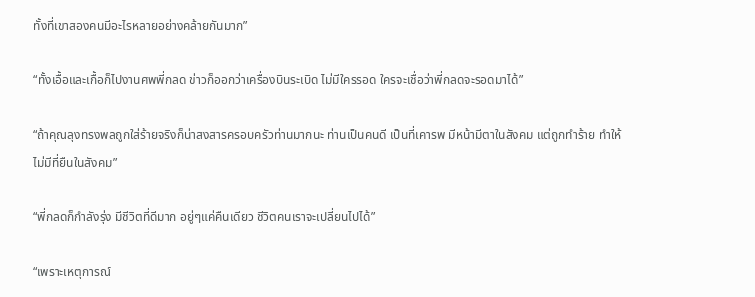ทั้งที่เขาสองคนมีอะไรหลายอย่างคล้ายกันมาก”

“ทั้งเอื้อและเกื้อก็ไปงานศพพี่กลด ข่าวก็ออกว่าเครื่องบินระเบิด ไม่มีใครรอด ใครจะเชื่อว่าพี่กลดจะรอดมาได้”

“ถ้าคุณลุงทรงพลถูกใส่ร้ายจริงก็น่าสงสารครอบครัวท่านมากนะ ท่านเป็นคนดี เป็นที่เคารพ มีหน้ามีตาในสังคม แต่ถูกทำร้าย ทำให้ไม่มีที่ยืนในสังคม”

“พี่กลดก็กำลังรุ่ง มีชีวิตที่ดีมาก อยู่ๆแค่คืนเดียว ชีวิตคนเราจะเปลี่ยนไปได้”

“เพราะเหตุการณ์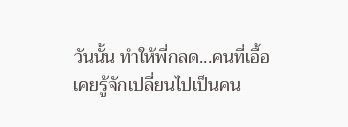วันนั้น ทำให้พี่กลด...คนที่เอื้อเคยรู้จักเปลี่ยนไปเป็นคน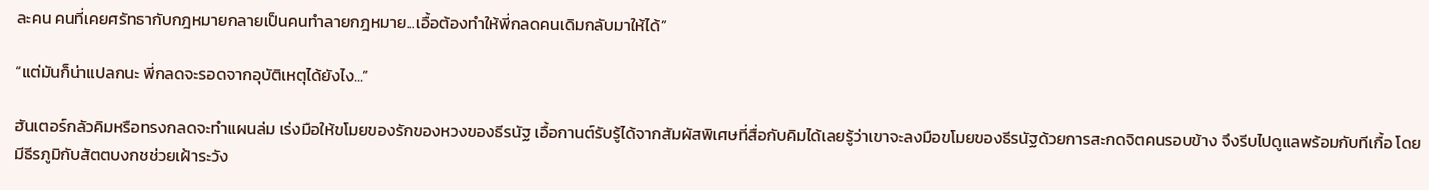ละคน คนที่เคยศรัทธากับกฎหมายกลายเป็นคนทำลายกฎหมาย...เอื้อต้องทำให้พี่กลดคนเดิมกลับมาให้ได้”

“แต่มันก็น่าแปลกนะ พี่กลดจะรอดจากอุบัติเหตุได้ยังไง...”

ฮันเตอร์กลัวคิมหรือทรงกลดจะทำแผนล่ม เร่งมือให้ขโมยของรักของหวงของธีรนัฐ เอื้อกานต์รับรู้ได้จากสัมผัสพิเศษที่สื่อกับคิมได้เลยรู้ว่าเขาจะลงมือขโมยของธีรนัฐด้วยการสะกดจิตคนรอบข้าง จึงรีบไปดูแลพร้อมกับทีเกื้อ โดยมีธีรภูมิกับสัตตบงกชช่วยเฝ้าระวัง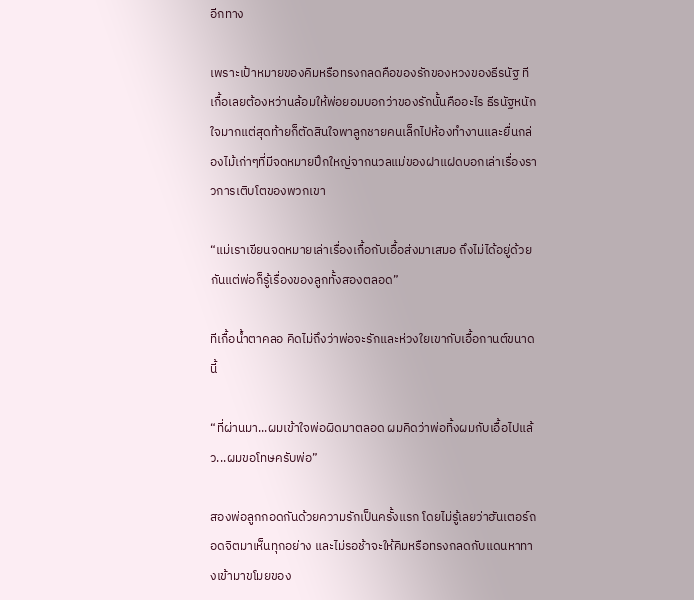อีกทาง

เพราะเป้าหมายของคิมหรือทรงกลดคือของรักของหวงของธีรนัฐ ทีเกื้อเลยต้องหว่านล้อมให้พ่อยอมบอกว่าของรักนั้นคืออะไร ธีรนัฐหนักใจมากแต่สุดท้ายก็ตัดสินใจพาลูกชายคนเล็กไปห้องทำงานและยื่นกล่องไม้เก่าๆที่มีจดหมายปึกใหญ่จากนวลแม่ของฝาแฝดบอกเล่าเรื่องราวการเติบโตของพวกเขา

“แม่เราเขียนจดหมายเล่าเรื่องเกื้อกับเอื้อส่งมาเสมอ ถึงไม่ได้อยู่ด้วยกันแต่พ่อก็รู้เรื่องของลูกทั้งสองตลอด”

ทีเกื้อน้ำตาคลอ คิดไม่ถึงว่าพ่อจะรักและห่วงใยเขากับเอื้อกานต์ขนาดนี้

“ที่ผ่านมา...ผมเข้าใจพ่อผิดมาตลอด ผมคิดว่าพ่อทิ้งผมกับเอื้อไปแล้ว...ผมขอโทษครับพ่อ”

สองพ่อลูกกอดกันด้วยความรักเป็นครั้งแรก โดยไม่รู้เลยว่าฮันเตอร์ถอดจิตมาเห็นทุกอย่าง และไม่รอช้าจะให้คิมหรือทรงกลดกับแดนหาทางเข้ามาขโมยของ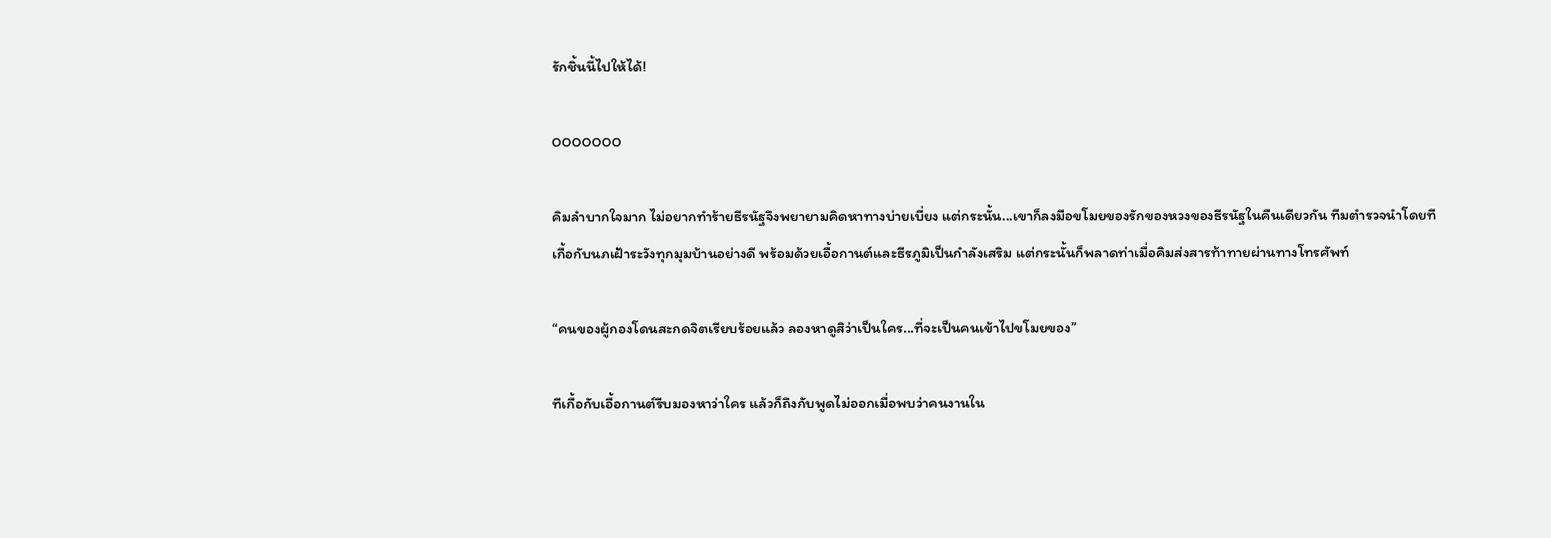รักชิ้นนี้ไปให้ได้!

ooooooo

คิมลำบากใจมาก ไม่อยากทำร้ายธีรนัฐจึงพยายามคิดหาทางบ่ายเบี่ยง แต่กระนั้น...เขาก็ลงมือขโมยของรักของหวงของธีรนัฐในคืนเดียวกัน ทีมตำรวจนำโดยทีเกื้อกับนภเฝ้าระวังทุกมุมบ้านอย่างดี พร้อมด้วยเอื้อกานต์และธีรภูมิเป็นกำลังเสริม แต่กระนั้นก็พลาดท่าเมื่อคิมส่งสารท้าทายผ่านทางโทรศัพท์

“คนของผู้กองโดนสะกดจิตเรียบร้อยแล้ว ลองหาดูสิว่าเป็นใคร...ที่จะเป็นคนเข้าไปขโมยของ”

ทีเกื้อกับเอื้อกานต์รีบมองหาว่าใคร แล้วก็ถึงกับพูดไม่ออกเมื่อพบว่าคนงานใน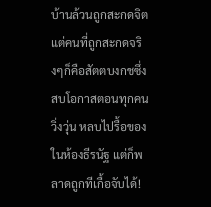บ้านล้วนถูกสะกดจิต แต่คนที่ถูกสะกดจริงๆก็คือสัตตบงกชซึ่งสบโอกาสตอนทุกคนวิ่งวุ่น หลบไปรื้อของในห้องธีรนัฐ แต่ก็พลาดถูกทีเกื้อจับได้!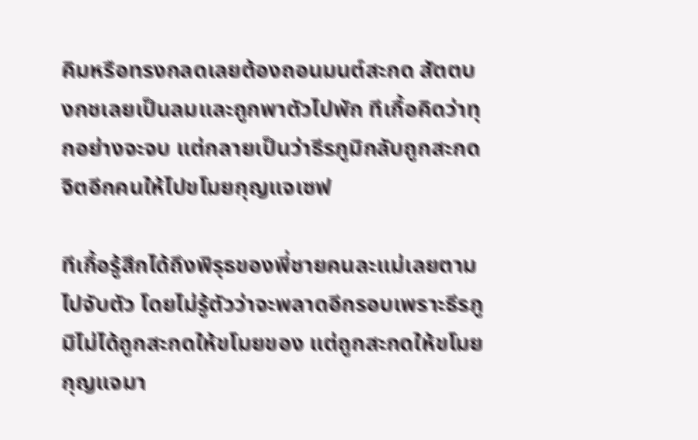คิมหรือทรงกลดเลยต้องถอนมนต์สะกด สัตตบงกชเลยเป็นลมและถูกพาตัวไปพัก ทีเกื้อคิดว่าทุกอย่างจะจบ แต่กลายเป็นว่าธีรภูมิกลับถูกสะกดจิตอีกคนให้ไปขโมยกุญแจเซฟ

ทีเกื้อรู้สึกได้ถึงพิรุธของพี่ชายคนละแม่เลยตามไปจับตัว โดยไม่รู้ตัวว่าจะพลาดอีกรอบเพราะธีรภูมิไม่ได้ถูกสะกดให้ขโมยของ แต่ถูกสะกดให้ขโมยกุญแจมา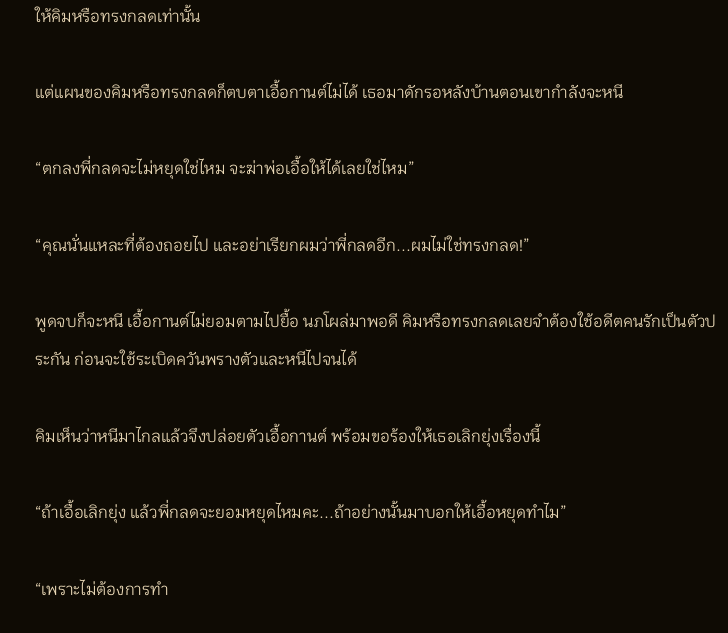ให้คิมหรือทรงกลดเท่านั้น

แต่แผนของคิมหรือทรงกลดก็ตบตาเอื้อกานต์ไม่ได้ เธอมาดักรอหลังบ้านตอนเขากำลังจะหนี

“ตกลงพี่กลดจะไม่หยุดใช่ไหม จะฆ่าพ่อเอื้อให้ได้เลยใช่ไหม”

“คุณนั่นแหละที่ต้องถอยไป และอย่าเรียกผมว่าพี่กลดอีก...ผมไม่ใช่ทรงกลด!”

พูดจบก็จะหนี เอื้อกานต์ไม่ยอมตามไปยื้อ นภโผล่มาพอดี คิมหรือทรงกลดเลยจำต้องใช้อดีตคนรักเป็นตัวประกัน ก่อนจะใช้ระเบิดควันพรางตัวและหนีไปจนได้

คิมเห็นว่าหนีมาไกลแล้วจึงปล่อยตัวเอื้อกานต์ พร้อมขอร้องให้เธอเลิกยุ่งเรื่องนี้

“ถ้าเอื้อเลิกยุ่ง แล้วพี่กลดจะยอมหยุดไหมคะ...ถ้าอย่างนั้นมาบอกให้เอื้อหยุดทำไม”

“เพราะไม่ต้องการทำ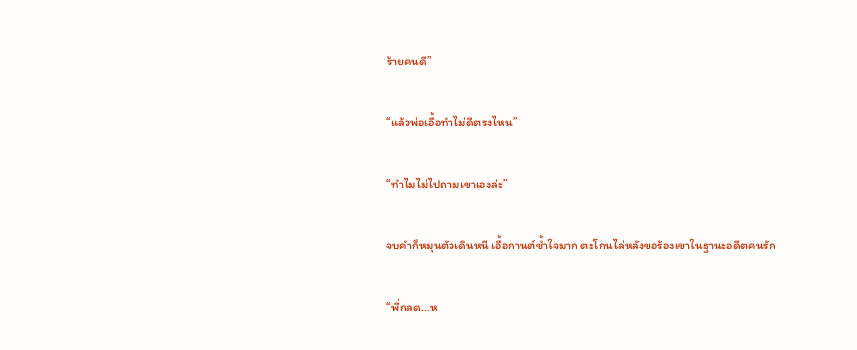ร้ายคนดี”

“แล้วพ่อเอื้อทำไม่ดีตรงไหน”

“ทำไมไม่ไปถามเขาเองล่ะ”

จบคำก็หมุนตัวเดินหนี เอื้อกานต์ช้ำใจมาก ตะโกนไล่หลังขอร้องเขาในฐานะอดีตคนรัก

“พี่กลด...ห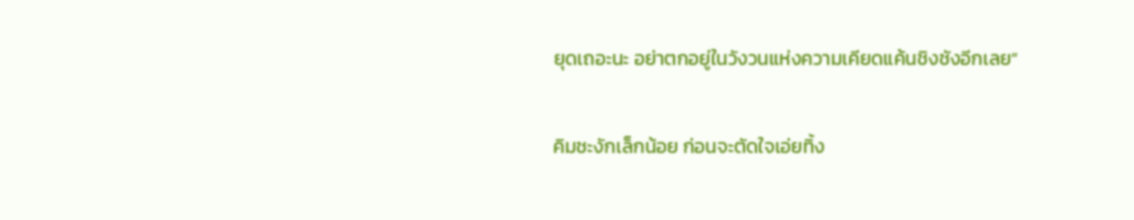ยุดเถอะนะ อย่าตกอยู่ในวังวนแห่งความเคียดแค้นชิงชังอีกเลย”

คิมชะงักเล็กน้อย ก่อนจะตัดใจเอ่ยทิ้ง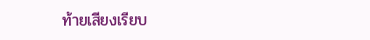ท้ายเสียงเรียบ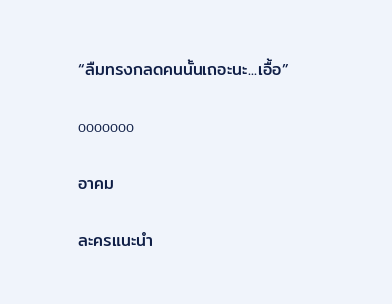“ลืมทรงกลดคนนั้นเถอะนะ...เอื้อ”

ooooooo

อาคม

ละครแนะนำ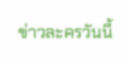ข่าวละครวันนี้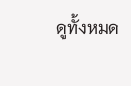ดูทั้งหมด